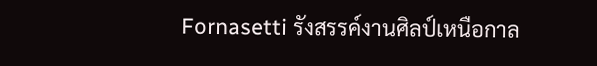Fornasetti รังสรรค์งานศิลป์เหนือกาล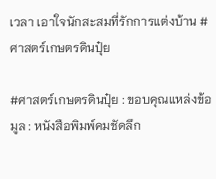เวลา เอาใจนักสะสมที่รักการแต่งบ้าน #ศาสตร์เกษตรดินปุ๋ย

#ศาสตร์เกษตรดินปุ๋ย : ขอบคุณแหล่งข้อมูล : หนังสือพิมพ์คมชัดลึก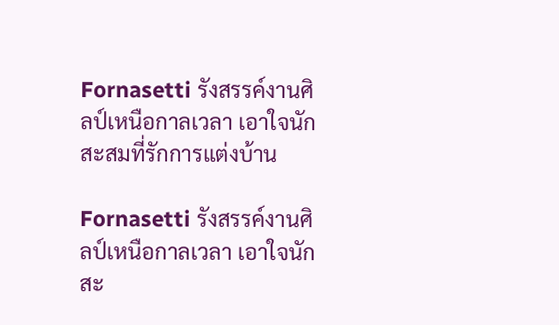Fornasetti รังสรรค์งานศิลป์เหนือกาลเวลา เอาใจนักสะสมที่รักการแต่งบ้าน

Fornasetti รังสรรค์งานศิลป์เหนือกาลเวลา เอาใจนักสะ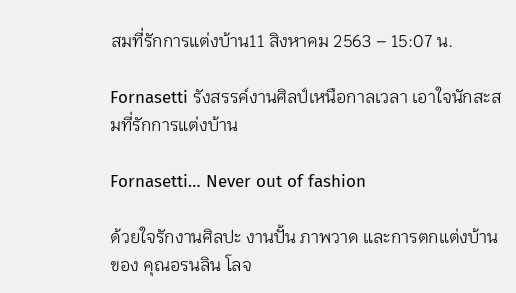สมที่รักการแต่งบ้าน11 สิงหาคม 2563 – 15:07 น.

Fornasetti รังสรรค์งานศิลป์เหนือกาลเวลา เอาใจนักสะสมที่รักการแต่งบ้าน

Fornasetti… Never out of fashion

ด้วยใจรักงานศิลปะ งานปั้น ภาพวาด และการตกแต่งบ้านของ คุณอรนลิน โลจ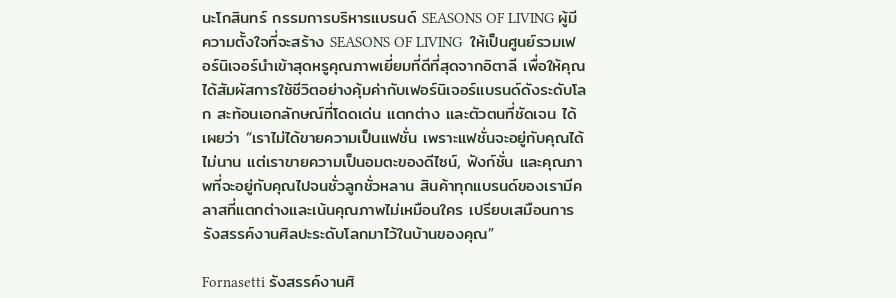นะโกสินทร์ กรรมการบริหารแบรนด์ SEASONS OF LIVING ผู้มีความตั้งใจที่จะสร้าง SEASONS OF LIVING  ให้เป็นศูนย์รวมเฟอร์นิเจอร์นำเข้าสุดหรูคุณภาพเยี่ยมที่ดีที่สุดจากอิตาลี เพื่อให้คุณได้สัมผัสการใช้ชีวิตอย่างคุ้มค่ากับเฟอร์นิเจอร์แบรนด์ดังระดับโลก สะท้อนเอกลักษณ์ที่โดดเด่น แตกต่าง และตัวตนที่ชัดเจน ได้เผยว่า “เราไม่ได้ขายความเป็นแฟชั่น เพราะแฟชั่นจะอยู่กับคุณได้ไม่นาน แต่เราขายความเป็นอมตะของดีไซน์, ฟังก์ชั่น และคุณภาพที่จะอยู่กับคุณไปจนชั่วลูกชั่วหลาน สินค้าทุกแบรนด์ของเรามีคลาสที่แตกต่างและเน้นคุณภาพไม่เหมือนใคร เปรียบเสมือนการรังสรรค์งานศิลปะระดับโลกมาไว้ในบ้านของคุณ”

Fornasetti รังสรรค์งานศิ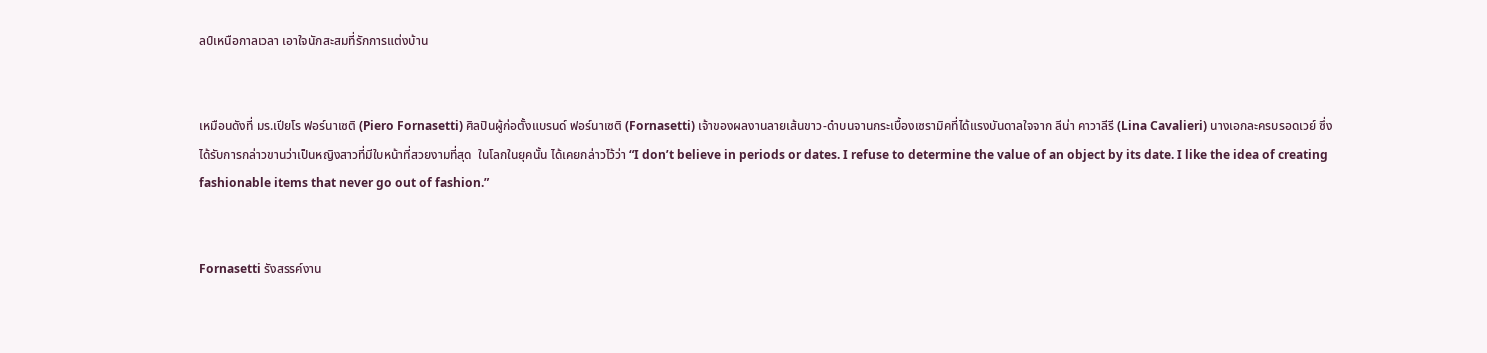ลป์เหนือกาลเวลา เอาใจนักสะสมที่รักการแต่งบ้าน


เหมือนดังที่ มร.เปียโร ฟอร์นาเซติ (Piero Fornasetti) ศิลปินผู้ก่อตั้งแบรนด์ ฟอร์นาเซติ (Fornasetti) เจ้าของผลงานลายเส้นขาว-ดำบนจานกระเบื้องเซรามิคที่ได้แรงบันดาลใจจาก ลีน่า คาวาลีรี (Lina Cavalieri) นางเอกละครบรอดเวย์ ซึ่งได้รับการกล่าวขานว่าเป็นหญิงสาวที่มีใบหน้าที่สวยงามที่สุด  ในโลกในยุคนั้น ได้เคยกล่าวไว้ว่า “I don’t believe in periods or dates. I refuse to determine the value of an object by its date. I like the idea of creating fashionable items that never go out of fashion.”


Fornasetti รังสรรค์งาน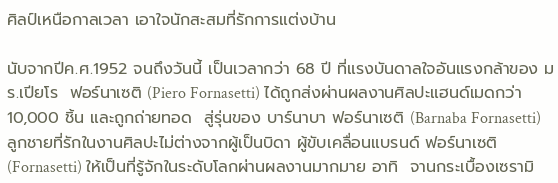ศิลป์เหนือกาลเวลา เอาใจนักสะสมที่รักการแต่งบ้าน

นับจากปีค.ศ.1952 จนถึงวันนี้ เป็นเวลากว่า 68 ปี ที่แรงบันดาลใจอันแรงกล้าของ มร.เปียโร  ฟอร์นาเซติ (Piero Fornasetti) ได้ถูกส่งผ่านผลงานศิลปะแฮนด์เมดกว่า 10,000 ชิ้น และถูกถ่ายทอด  สู่รุ่นของ บาร์นาบา ฟอร์นาเซติ (Barnaba Fornasetti) ลูกชายที่รักในงานศิลปะไม่ต่างจากผู้เป็นบิดา ผู้ขับเคลื่อนแบรนด์ ฟอร์นาเซติ (Fornasetti) ให้เป็นที่รู้จักในระดับโลกผ่านผลงานมากมาย อาทิ  จานกระเบื้องเซรามิ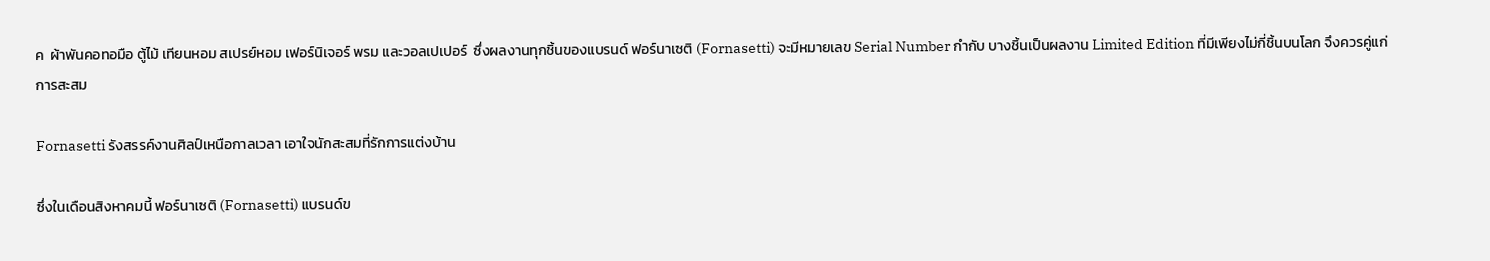ค  ผ้าพันคอทอมือ ตู้ไม้ เทียนหอม สเปรย์หอม เฟอร์นิเจอร์ พรม และวอลเปเปอร์  ซึ่งผลงานทุกชิ้นของแบรนด์ ฟอร์นาเซติ (Fornasetti) จะมีหมายเลข Serial Number กำกับ บางชิ้นเป็นผลงาน Limited Edition ที่มีเพียงไม่กี่ชิ้นบนโลก จึงควรคู่แก่การสะสม

Fornasetti รังสรรค์งานศิลป์เหนือกาลเวลา เอาใจนักสะสมที่รักการแต่งบ้าน

ซึ่งในเดือนสิงหาคมนี้ ฟอร์นาเซติ (Fornasetti) แบรนด์ข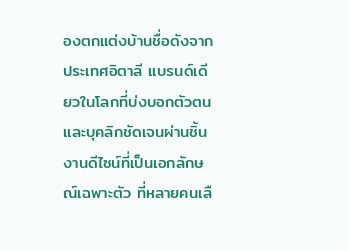องตกแต่งบ้านชื่อดังจากประเทศอิตาลี แบรนด์เดียวในโลกที่บ่งบอกตัวตนและบุคลิกชัดเจนผ่านชิ้นงานดีไซน์ที่เป็นเอกลักษณ์เฉพาะตัว ที่หลายคนเลื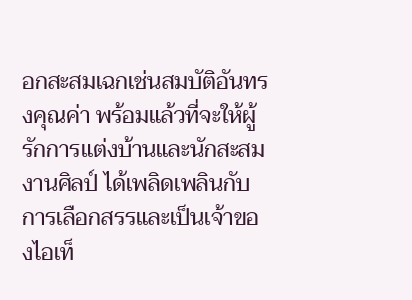อกสะสมเฉกเช่นสมบัติอันทรงคุณค่า พร้อมแล้วที่จะให้ผู้รักการแต่งบ้านและนักสะสมงานศิลป์ ได้เพลิดเพลินกับการเลือกสรรและเป็นเจ้าของไอเท็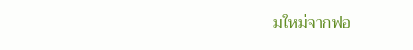มใหม่จากฟอ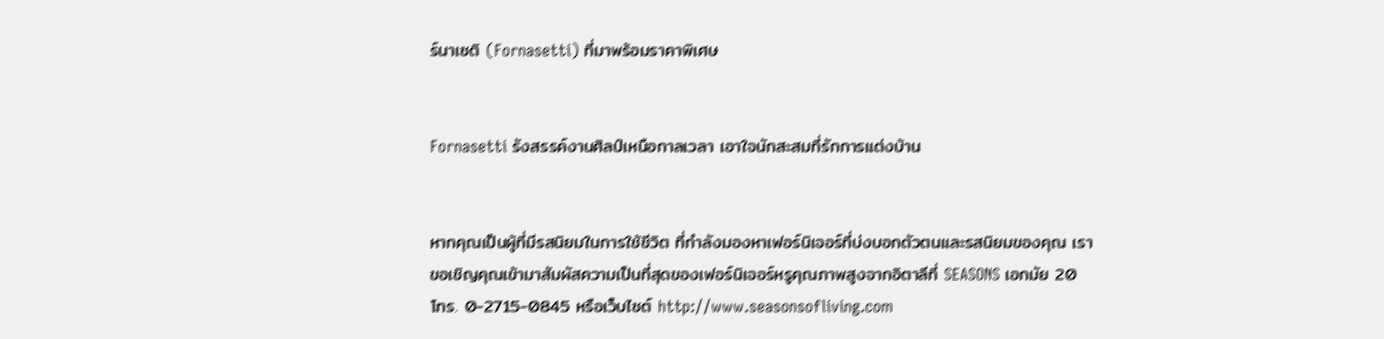ร์นาเซติ (Fornasetti) ที่มาพร้อมราคาพิเศษ


Fornasetti รังสรรค์งานศิลป์เหนือกาลเวลา เอาใจนักสะสมที่รักการแต่งบ้าน


หากคุณเป็นผู้ที่มีรสนิยมในการใช้ชีวิต ที่กำลังมองหาเฟอร์นิเจอร์ที่บ่งบอกตัวตนและรสนิยมของคุณ เราขอเชิญคุณเข้ามาสัมผัสความเป็นที่สุดของเฟอร์นิเจอร์หรูคุณภาพสูงจากอิตาลีที่ SEASONS เอกมัย 20 โทร. 0-2715-0845 หรือเว็บไซต์ http://www.seasonsofliving.com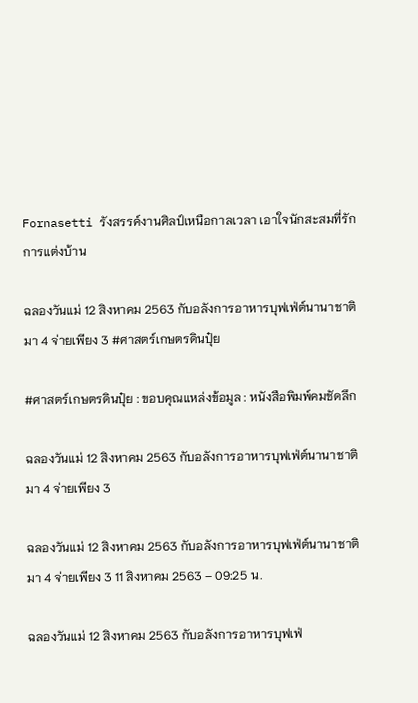Fornasetti รังสรรค์งานศิลป์เหนือกาลเวลา เอาใจนักสะสมที่รักการแต่งบ้าน

ฉลองวันแม่ 12 สิงหาคม 2563 กับอลังการอาหารบุฟเฟ่ต์นานาชาติ มา 4 จ่ายเพียง 3 #ศาสตร์เกษตรดินปุ๋ย

#ศาสตร์เกษตรดินปุ๋ย : ขอบคุณแหล่งข้อมูล : หนังสือพิมพ์คมชัดลึก

ฉลองวันแม่ 12 สิงหาคม 2563 กับอลังการอาหารบุฟเฟ่ต์นานาชาติ มา 4 จ่ายเพียง 3

ฉลองวันแม่ 12 สิงหาคม 2563 กับอลังการอาหารบุฟเฟ่ต์นานาชาติ มา 4 จ่ายเพียง 3 11 สิงหาคม 2563 – 09:25 น.

ฉลองวันแม่ 12 สิงหาคม 2563 กับอลังการอาหารบุฟเฟ่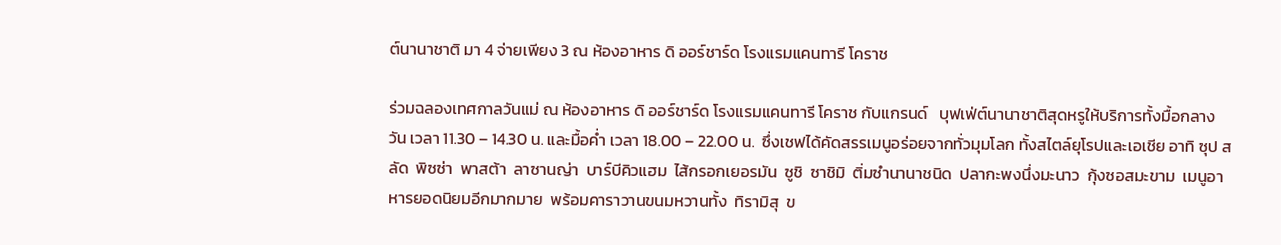ต์นานาชาติ มา 4 จ่ายเพียง 3 ณ ห้องอาหาร ดิ ออร์ชาร์ด โรงแรมแคนทารี โคราช

ร่วมฉลองเทศกาลวันแม่ ณ ห้องอาหาร ดิ ออร์ชาร์ด โรงแรมแคนทารี โคราช กับแกรนด์   บุฟเฟ่ต์นานาชาติสุดหรูให้บริการทั้งมื้อกลางวัน เวลา 11.30 – 14.30 น. และมื้อค่ำ เวลา 18.00 – 22.00 น.  ซึ่งเชฟได้คัดสรรเมนูอร่อยจากทั่วมุมโลก ทั้งสไตล์ยุโรปและเอเชีย อาทิ ซุป สลัด  พิซซ่า  พาสต้า  ลาซานญ่า  บาร์บีคิวแฮม  ไส้กรอกเยอรมัน  ซูชิ  ซาชิมิ  ติ่มซำนานาชนิด  ปลากะพงนึ่งมะนาว  กุ้งซอสมะขาม  เมนูอาหารยอดนิยมอีกมากมาย  พร้อมคาราวานขนมหวานทั้ง  ทิรามิสุ  ข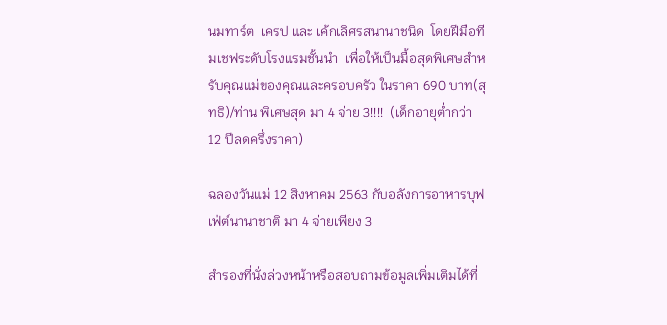นมทาร์ต  เครป และ เค้กเลิศรสนานาชนิด  โดยฝีมือทีมเชฟระดับโรงแรมชั้นนำ  เพื่อให้เป็นมื้อสุดพิเศษสำหรับคุณแม่ของคุณและครอบครัว ในราคา 690 บาท(สุทธิ)/ท่าน พิเศษสุด มา 4 จ่าย 3!!!!  (เด็กอายุต่ำกว่า 12 ปีลดครึ่งราคา)

ฉลองวันแม่ 12 สิงหาคม 2563 กับอลังการอาหารบุฟเฟ่ต์นานาชาติ มา 4 จ่ายเพียง 3

สำรองที่นั่งล่วงหน้าหรือสอบถามข้อมูลเพิ่มเติมได้ที่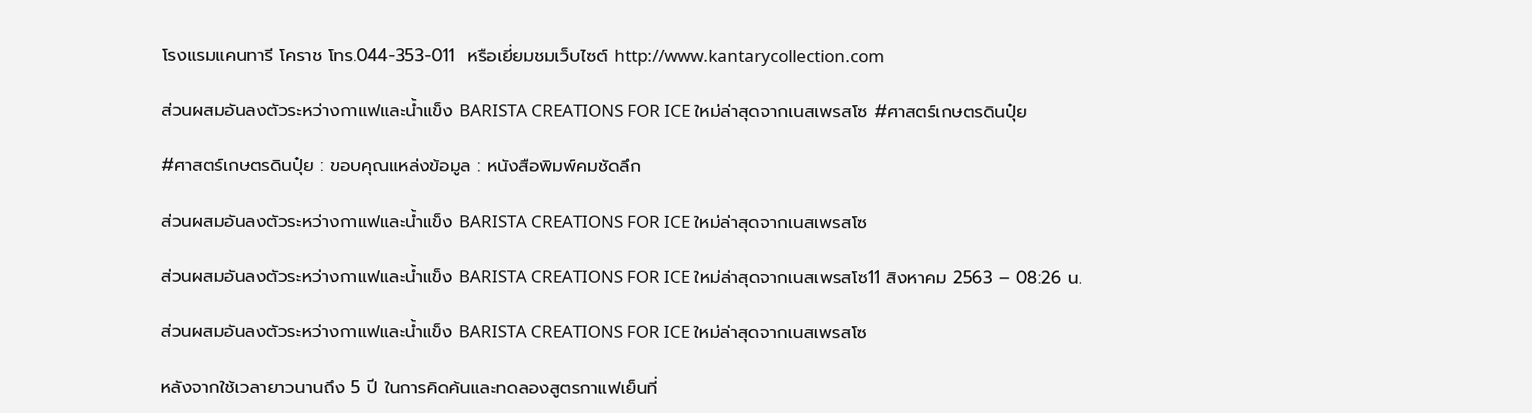โรงแรมแคนทารี โคราช โทร.044-353-011  หรือเยี่ยมชมเว็บไซต์ http://www.kantarycollection.com

ส่วนผสมอันลงตัวระหว่างกาแฟและน้ำแข็ง BARISTA CREATIONS FOR ICE ใหม่ล่าสุดจากเนสเพรสโซ #ศาสตร์เกษตรดินปุ๋ย

#ศาสตร์เกษตรดินปุ๋ย : ขอบคุณแหล่งข้อมูล : หนังสือพิมพ์คมชัดลึก

ส่วนผสมอันลงตัวระหว่างกาแฟและน้ำแข็ง BARISTA CREATIONS FOR ICE ใหม่ล่าสุดจากเนสเพรสโซ

ส่วนผสมอันลงตัวระหว่างกาแฟและน้ำแข็ง BARISTA CREATIONS FOR ICE ใหม่ล่าสุดจากเนสเพรสโซ11 สิงหาคม 2563 – 08:26 น.

ส่วนผสมอันลงตัวระหว่างกาแฟและน้ำแข็ง BARISTA CREATIONS FOR ICE ใหม่ล่าสุดจากเนสเพรสโซ

หลังจากใช้เวลายาวนานถึง 5 ปี ในการคิดค้นและทดลองสูตรกาแฟเย็นที่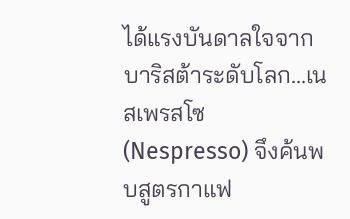ได้แรงบันดาลใจจากบาริสต้าระดับโลก…เนสเพรสโซ (Nespresso) จึงค้นพบสูตรกาแฟ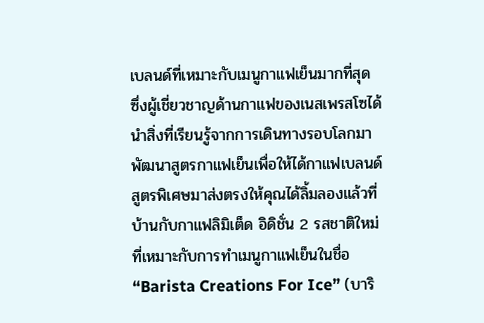เบลนด์ที่เหมาะกับเมนูกาแฟเย็นมากที่สุด ซึ่งผู้เชี่ยวชาญด้านกาแฟของเนสเพรสโซได้นำสิ่งที่เรียนรู้จากการเดินทางรอบโลกมาพัฒนาสูตรกาแฟเย็นเพื่อให้ได้กาแฟเบลนด์สูตรพิเศษมาส่งตรงให้คุณได้ลิ้มลองแล้วที่บ้านกับกาแฟลิมิเต็ด อิดิชั่น 2 รสชาติใหม่ที่เหมาะกับการทำเมนูกาแฟเย็นในชื่อ “Barista Creations For Ice” (บาริ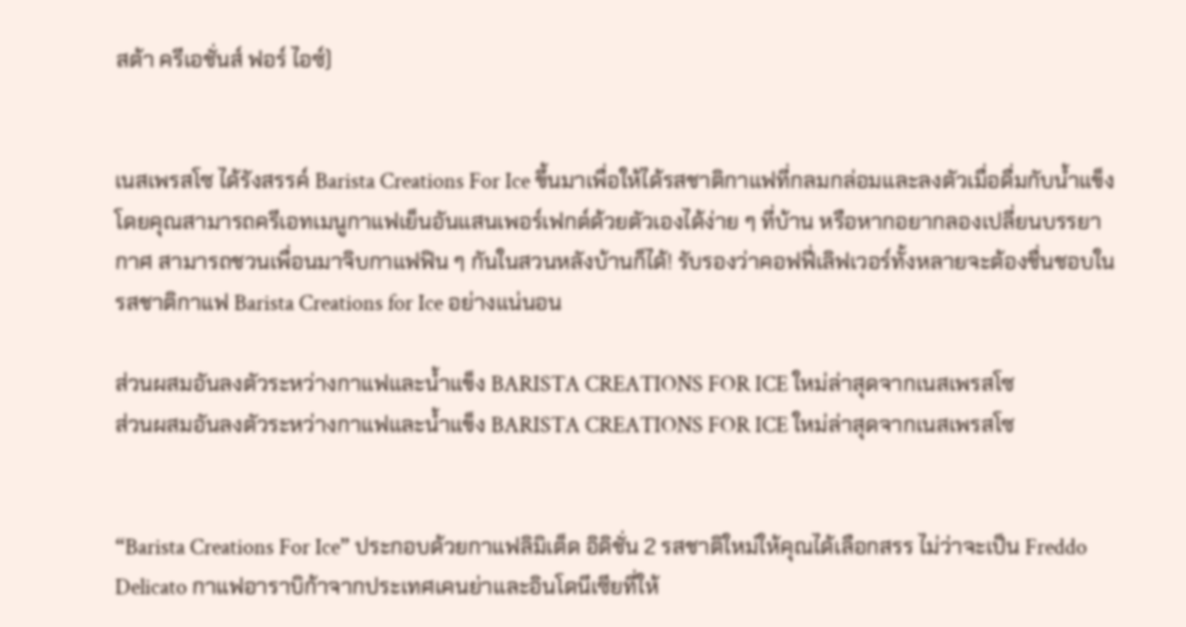สต้า ครีเอชั่นส์ ฟอร์ ไอซ์)


เนสเพรสโซ ได้รังสรรค์ Barista Creations For Ice ขึ้นมาเพื่อให้ได้รสชาติกาแฟที่กลมกล่อมและลงตัวเมื่อดื่มกับน้ำแข็ง โดยคุณสามารถครีเอทเมนูกาแฟเย็นอันแสนเพอร์เฟกต์ด้วยตัวเองได้ง่าย ๆ ที่บ้าน หรือหากอยากลองเปลี่ยนบรรยากาศ สามารถชวนเพื่อนมาจิบกาแฟฟิน ๆ กันในสวนหลังบ้านก็ได้! รับรองว่าคอฟฟี่เลิฟเวอร์ทั้งหลายจะต้องชื่นชอบในรสชาติกาแฟ Barista Creations for Ice อย่างแน่นอน

ส่วนผสมอันลงตัวระหว่างกาแฟและน้ำแข็ง BARISTA CREATIONS FOR ICE ใหม่ล่าสุดจากเนสเพรสโซ
ส่วนผสมอันลงตัวระหว่างกาแฟและน้ำแข็ง BARISTA CREATIONS FOR ICE ใหม่ล่าสุดจากเนสเพรสโซ


“Barista Creations For Ice” ประกอบด้วยกาแฟลิมิเต็ด อิดิชั่น 2 รสชาติใหม่ให้คุณได้เลือกสรร ไม่ว่าจะเป็น Freddo Delicato กาแฟอาราบิก้าจากประเทศเคนย่าและอินโดนีเซียที่ให้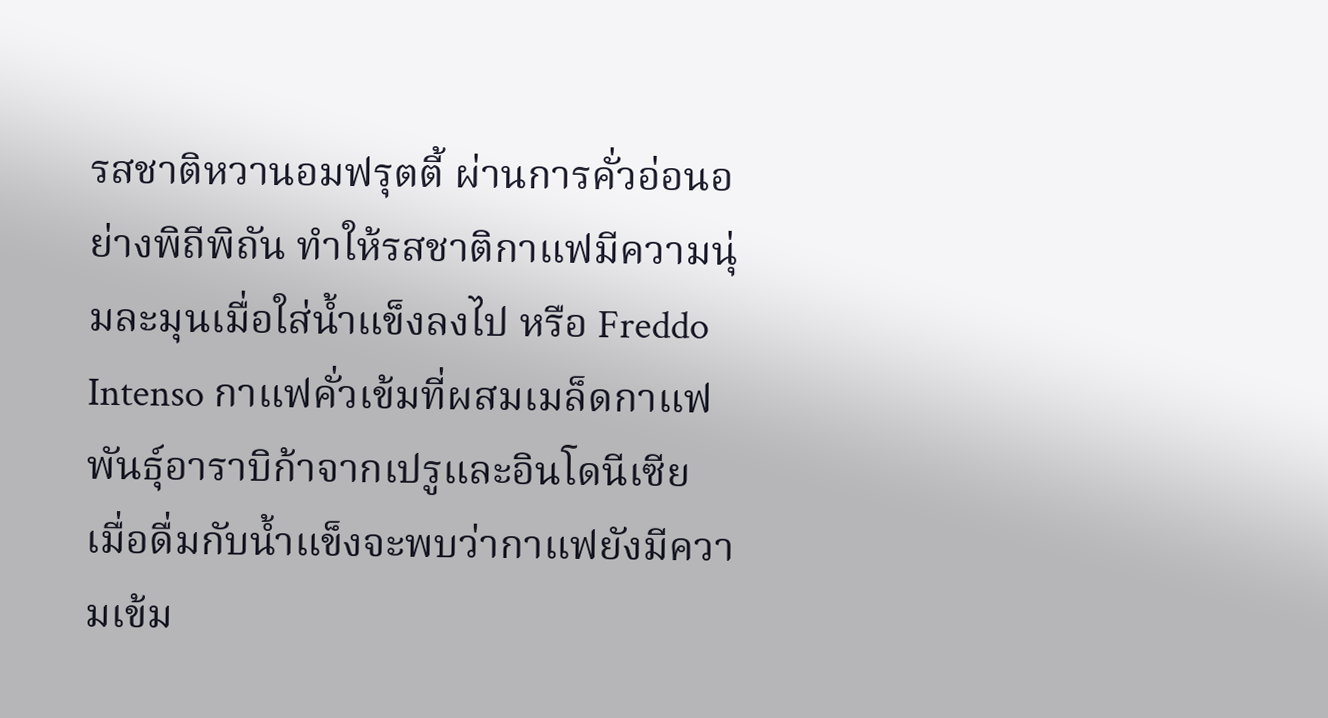รสชาติหวานอมฟรุตตี้ ผ่านการคั่วอ่อนอย่างพิถีพิถัน ทำให้รสชาติกาแฟมีความนุ่มละมุนเมื่อใส่น้ำแข็งลงไป หรือ Freddo Intenso กาแฟคั่วเข้มที่ผสมเมล็ดกาแฟพันธุ์อาราบิก้าจากเปรูและอินโดนีเซีย  เมื่อดื่มกับน้ำแข็งจะพบว่ากาแฟยังมีความเข้ม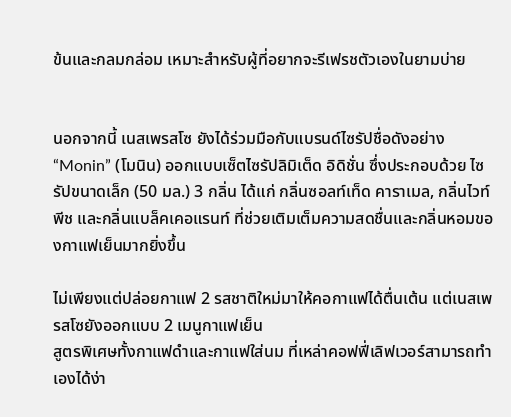ข้นและกลมกล่อม เหมาะสำหรับผู้ที่อยากจะรีเฟรชตัวเองในยามบ่าย


นอกจากนี้ เนสเพรสโซ ยังได้ร่วมมือกับแบรนด์ไซรัปชื่อดังอย่าง “Monin” (โมนิน) ออกแบบเซ็ตไซรัปลิมิเต็ด อิดิชั่น ซึ่งประกอบด้วย ไซรัปขนาดเล็ก (50 มล.) 3 กลิ่น ได้แก่ กลิ่นซอลท์เท็ด คาราเมล, กลิ่นไวท์พีช และกลิ่นแบล็คเคอแรนท์ ที่ช่วยเติมเต็มความสดชื่นและกลิ่นหอมของกาแฟเย็นมากยิ่งขึ้น

ไม่เพียงแต่ปล่อยกาแฟ 2 รสชาติใหม่มาให้คอกาแฟได้ตื่นเต้น แต่เนสเพรสโซยังออกแบบ 2 เมนูกาแฟเย็น
สูตรพิเศษทั้งกาแฟดำและกาแฟใส่นม ที่เหล่าคอฟฟี่เลิฟเวอร์สามารถทำเองได้ง่า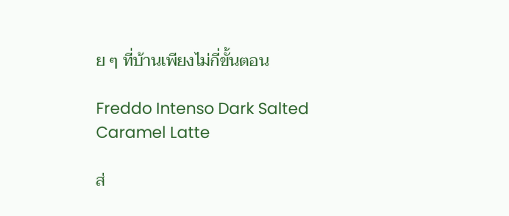ย ๆ ที่บ้านเพียงไม่กี่ขั้นตอน

Freddo Intenso Dark Salted Caramel Latte

ส่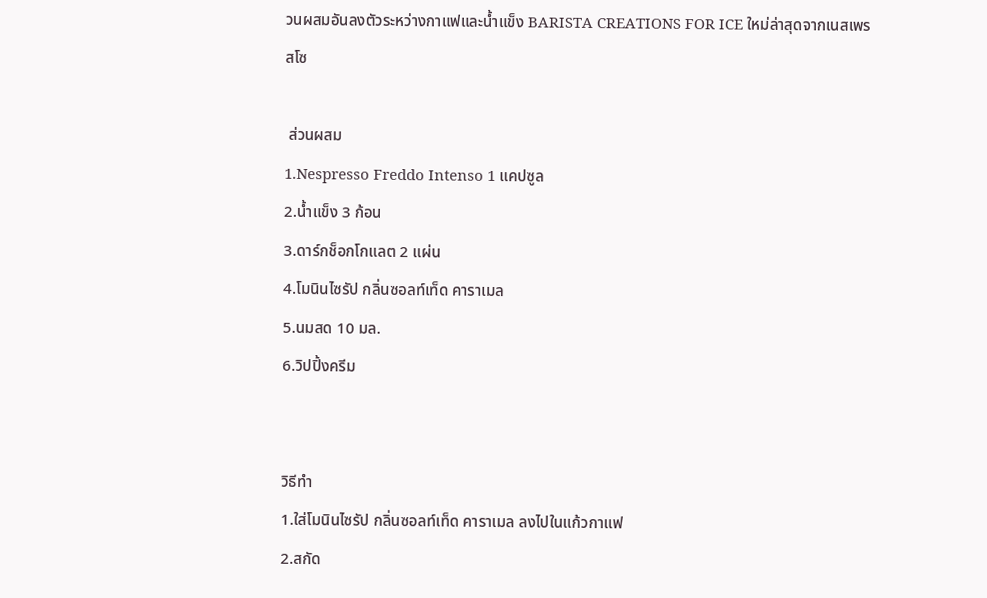วนผสมอันลงตัวระหว่างกาแฟและน้ำแข็ง BARISTA CREATIONS FOR ICE ใหม่ล่าสุดจากเนสเพรสโซ

 ส่วนผสม
1.Nespresso Freddo Intenso 1 แคปซูล
2.น้ำแข็ง 3 ก้อน
3.ดาร์กช็อกโกแลต 2 แผ่น
4.โมนินไซรัป กลิ่นซอลท์เท็ด คาราเมล
5.นมสด 10 มล.
6.วิปปิ้งครีม


วิธีทำ
1.ใส่โมนินไซรัป กลิ่นซอลท์เท็ด คาราเมล ลงไปในแก้วกาแฟ
2.สกัด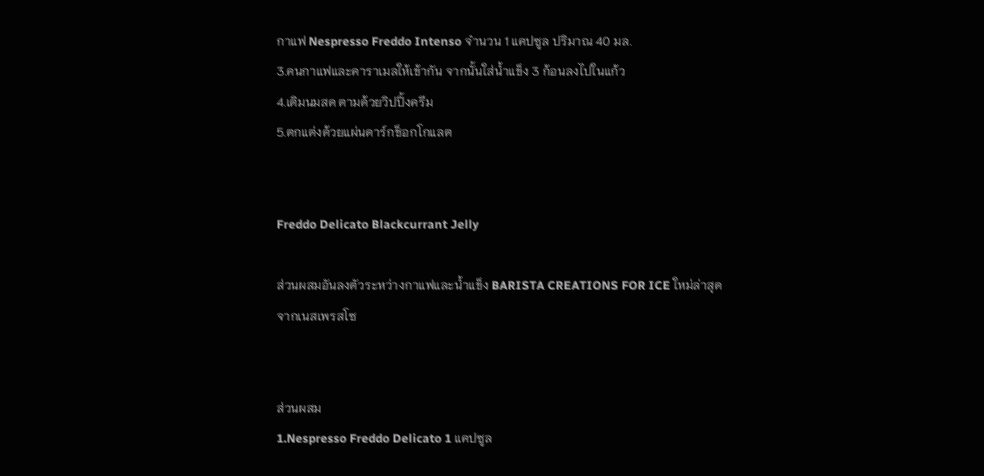กาแฟ Nespresso Freddo Intenso จำนวน 1 แคปซูล ปริมาณ 40 มล.
3.คนกาแฟและคาราเมลให้เข้ากัน จากนั้นใส่น้ำแข็ง 3 ก้อนลงไปในแก้ว
4.เติมนมสด ตามด้วยวิปปิ้งครีม
5.ตกแต่งด้วยแผ่นดาร์กช็อกโกแลต


Freddo Delicato Blackcurrant Jelly

ส่วนผสมอันลงตัวระหว่างกาแฟและน้ำแข็ง BARISTA CREATIONS FOR ICE ใหม่ล่าสุดจากเนสเพรสโซ


ส่วนผสม
1.Nespresso Freddo Delicato 1 แคปซูล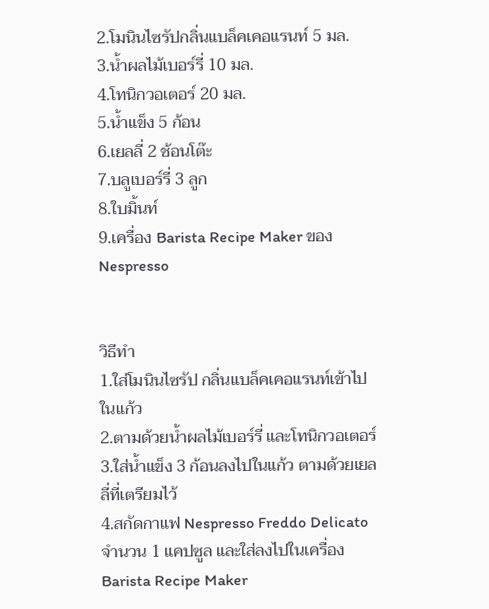2.โมนินไซรัปกลิ่นแบล็คเคอแรนท์ 5 มล.
3.น้ำผลไม้เบอร์รี่ 10 มล.
4.โทนิกวอเตอร์ 20 มล.
5.น้ำแข็ง 5 ก้อน
6.เยลลี่ 2 ช้อนโต๊ะ
7.บลูเบอร์รี่ 3 ลูก
8.ใบมิ้นท์
9.เครื่อง Barista Recipe Maker ของ Nespresso


วิธีทำ
1.ใส่โมนินไซรัป กลิ่นแบล็คเคอแรนท์เข้าไปในแก้ว
2.ตามด้วยน้ำผลไม้เบอร์รี่ และโทนิกวอเตอร์
3.ใส่น้ำแข็ง 3 ก้อนลงไปในแก้ว ตามด้วยเยลลี่ที่เตรียมไว้
4.สกัดกาแฟ Nespresso Freddo Delicato จำนวน 1 แคปซูล และใส่ลงไปในเครื่อง Barista Recipe Maker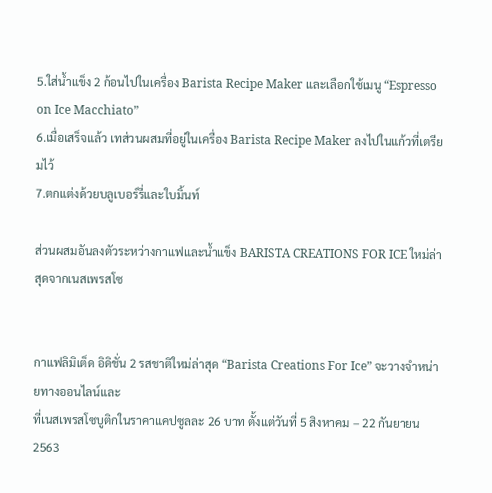5.ใส่น้ำแข็ง 2 ก้อนไปในเครื่อง Barista Recipe Maker และเลือกใช้เมนู “Espresso on Ice Macchiato”
6.เมื่อเสร็จแล้ว เทส่วนผสมที่อยู่ในเครื่อง Barista Recipe Maker ลงไปในแก้วที่เตรียมไว้
7.ตกแต่งด้วยบลูเบอร์รี่และใบมิ้นท์

ส่วนผสมอันลงตัวระหว่างกาแฟและน้ำแข็ง BARISTA CREATIONS FOR ICE ใหม่ล่าสุดจากเนสเพรสโซ


กาแฟลิมิเต็ด อิดิชั่น 2 รสชาติใหม่ล่าสุด “Barista Creations For Ice” จะวางจำหน่ายทางออนไลน์และ
ที่เนสเพรสโซบูติกในราคาแคปซูลละ 26 บาท ตั้งแต่วันที่ 5 สิงหาคม – 22 กันยายน 2563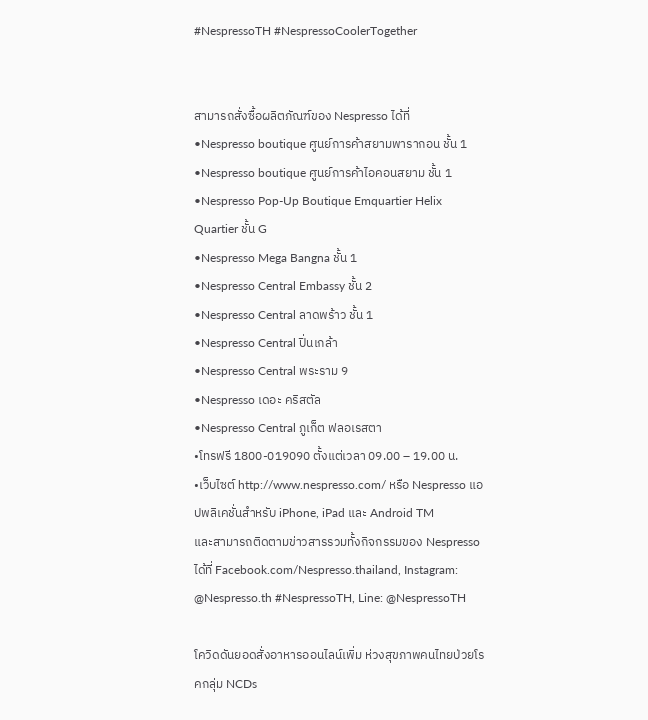#NespressoTH #NespressoCoolerTogether


สามารถสั่งซื้อผลิตภัณฑ์ของ Nespresso ได้ที่
•Nespresso boutique ศูนย์การค้าสยามพารากอน ชั้น 1
•Nespresso boutique ศูนย์การค้าไอคอนสยาม ชั้น 1
•Nespresso Pop-Up Boutique Emquartier Helix Quartier ชั้น G
•Nespresso Mega Bangna ชั้น 1
•Nespresso Central Embassy ชั้น 2
•Nespresso Central ลาดพร้าว ชั้น 1
•Nespresso Central ปิ่นเกล้า
•Nespresso Central พระราม 9
•Nespresso เดอะ คริสตัล
•Nespresso Central ภูเก็ต ฟลอเรสตา
•โทรฟรี 1800-019090 ตั้งแต่เวลา 09.00 – 19.00 น.
•เว็บไซต์ http://www.nespresso.com/ หรือ Nespresso แอปพลิเคชั่นสำหรับ iPhone, iPad และ Android TM
และสามารถติดตามข่าวสารรวมทั้งกิจกรรมของ Nespresso ได้ที่ Facebook.com/Nespresso.thailand, Instagram: @Nespresso.th #NespressoTH, Line: @NespressoTH

โควิดดันยอดสั่งอาหารออนไลน์เพิ่ม ห่วงสุขภาพคนไทยป่วยโรคกลุ่ม NCDs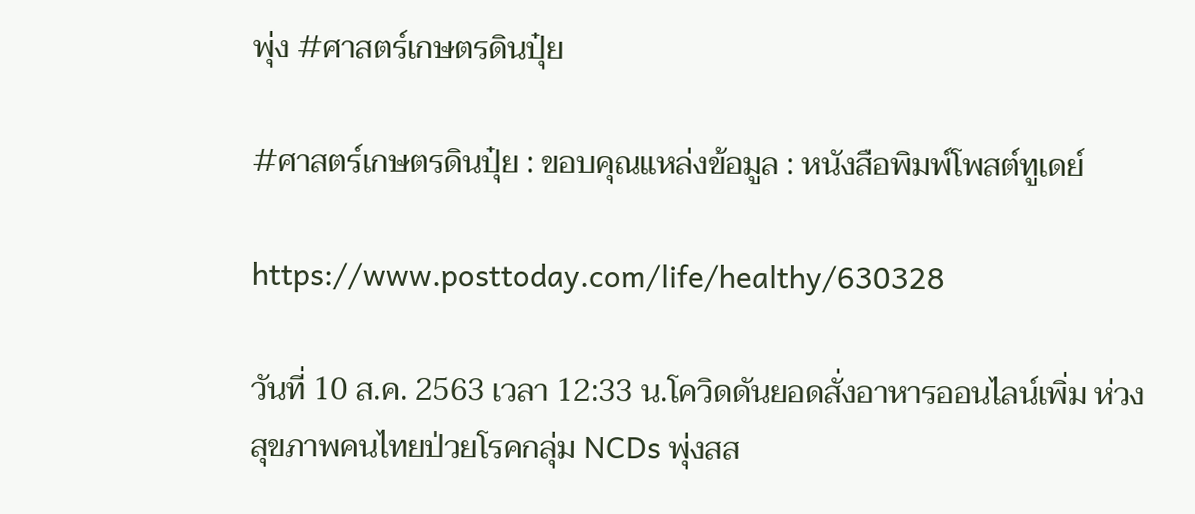พุ่ง #ศาสตร์เกษตรดินปุ๋ย

#ศาสตร์เกษตรดินปุ๋ย : ขอบคุณแหล่งข้อมูล : หนังสือพิมพ์โพสต์ทูเดย์

https://www.posttoday.com/life/healthy/630328

วันที่ 10 ส.ค. 2563 เวลา 12:33 น.โควิดดันยอดสั่งอาหารออนไลน์เพิ่ม ห่วงสุขภาพคนไทยป่วยโรคกลุ่ม NCDs พุ่งสส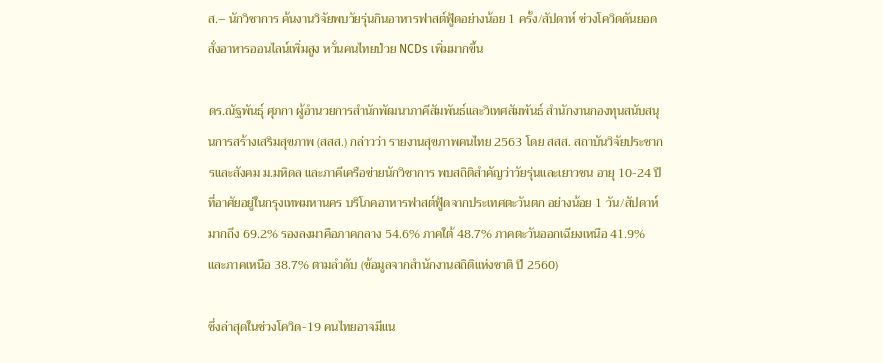ส.– นักวิชาการ ค้นงานวิจัยพบวัยรุ่นกินอาหารฟาสต์ฟู้ดอย่างน้อย 1 ครั้ง/สัปดาห์ ช่วงโควิดดันยอดสั่งอาหารออนไลน์เพิ่มสูง หวั่นคนไทยป่วย NCDs เพิ่มมากขึ้น

ดร.ณัฐพันธุ์ ศุภกา ผู้อำนวยการสำนักพัฒนาภาคีสัมพันธ์และวิเทศสัมพันธ์ สำนักงานกองทุนสนับสนุนการสร้างเสริมสุขภาพ (สสส.) กล่าวว่า รายงานสุขภาพคนไทย 2563 โดย สสส. สถาบันวิจัยประชากรและสังคม ม.มหิดล และภาคีเครือข่ายนักวิชาการ พบสถิติสำคัญว่าวัยรุ่นและเยาวชน อายุ 10-24 ปี ที่อาศัยอยู่ในกรุงเทพมหานคร บริโภคอาหารฟาสต์ฟู้ดจากประเทศตะวันตก อย่างน้อย 1 วัน/สัปดาห์ มากถึง 69.2% รองลงมาคือภาคกลาง 54.6% ภาคใต้ 48.7% ภาคตะวันออกเฉียงเหนือ 41.9% และภาคเหนือ 38.7% ตามลำดับ (ข้อมูลจากสำนักงานสถิติแห่งชาติ ปี 2560)

ซึ่งล่าสุดในช่วงโควิด-19 คนไทยอาจมีแน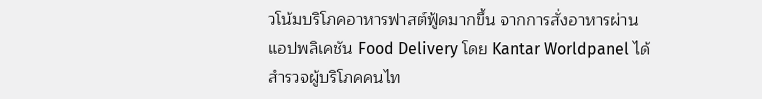วโน้มบริโภคอาหารฟาสต์ฟู้ดมากขึ้น จากการสั่งอาหารผ่านแอปพลิเคชัน Food Delivery โดย Kantar Worldpanel ได้สำรวจผู้บริโภคคนไท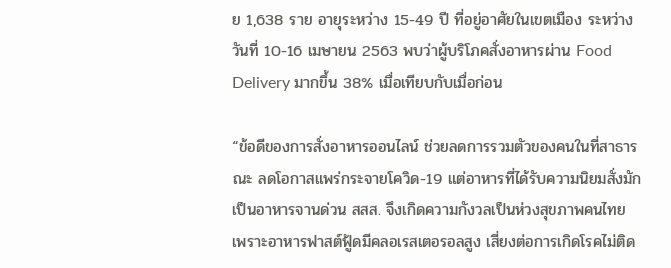ย 1,638 ราย อายุระหว่าง 15-49 ปี ที่อยู่อาศัยในเขตเมือง ระหว่างวันที่ 10-16 เมษายน 2563 พบว่าผู้บริโภคสั่งอาหารผ่าน Food Delivery มากขึ้น 38% เมื่อเทียบกับเมื่อก่อน

“ข้อดีของการสั่งอาหารออนไลน์ ช่วยลดการรวมตัวของคนในที่สาธารณะ ลดโอกาสแพร่กระจายโควิด-19 แต่อาหารที่ได้รับความนิยมสั่งมักเป็นอาหารจานด่วน สสส. จึงเกิดความกังวลเป็นห่วงสุขภาพคนไทย เพราะอาหารฟาสต์ฟู้ดมีคลอเรสเตอรอลสูง เสี่ยงต่อการเกิดโรคไม่ติด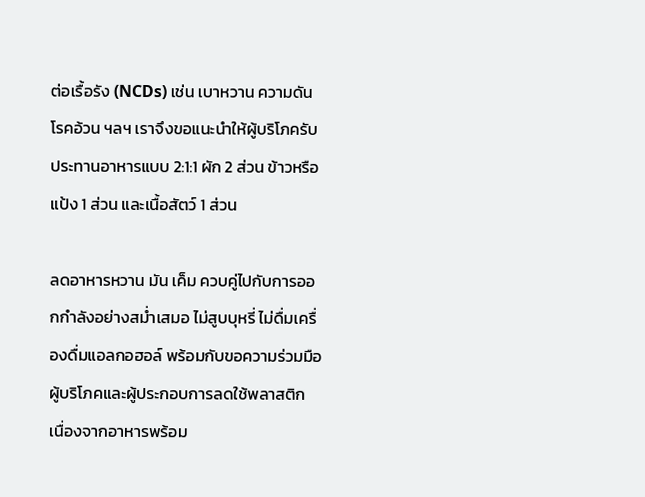ต่อเรื้อรัง (NCDs) เช่น เบาหวาน ความดัน โรคอ้วน ฯลฯ เราจึงขอแนะนำให้ผู้บริโภครับประทานอาหารแบบ 2:1:1 ผัก 2 ส่วน ข้าวหรือแป้ง 1 ส่วน และเนื้อสัตว์ 1 ส่วน

ลดอาหารหวาน มัน เค็ม ควบคู่ไปกับการออกกำลังอย่างสม่ำเสมอ ไม่สูบบุหรี่ ไม่ดื่มเครื่องดื่มแอลกอฮอล์ พร้อมกับขอความร่วมมือผู้บริโภคและผู้ประกอบการลดใช้พลาสติก เนื่องจากอาหารพร้อม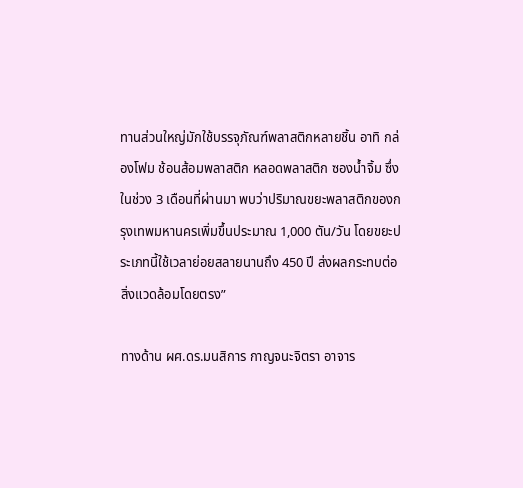ทานส่วนใหญ่มักใช้บรรจุภัณฑ์พลาสติกหลายชิ้น อาทิ กล่องโฟม ช้อนส้อมพลาสติก หลอดพลาสติก ซองน้ำจิ้ม ซึ่งในช่วง 3 เดือนที่ผ่านมา พบว่าปริมาณขยะพลาสติกของกรุงเทพมหานครเพิ่มขึ้นประมาณ 1,000 ตัน/วัน โดยขยะประเภทนี้ใช้เวลาย่อยสลายนานถึง 450 ปี ส่งผลกระทบต่อสิ่งแวดล้อมโดยตรง”

ทางด้าน ผศ.ดร.มนสิการ กาญจนะจิตรา อาจาร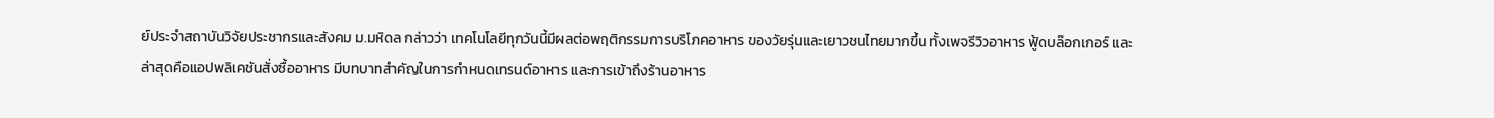ย์ประจำสถาบันวิจัยประชากรและสังคม ม.มหิดล กล่าวว่า เทคโนโลยีทุกวันนี้มีผลต่อพฤติกรรมการบริโภคอาหาร ของวัยรุ่นและเยาวชนไทยมากขึ้น ทั้งเพจรีวิวอาหาร ฟู้ดบล๊อกเกอร์ และล่าสุดคือแอปพลิเคชันสั่งซื้ออาหาร มีบทบาทสำคัญในการกำหนดเทรนด์อาหาร และการเข้าถึงร้านอาหาร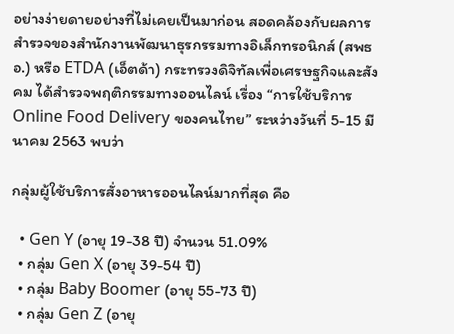อย่างง่ายดายอย่างที่ไม่เคยเป็นมาก่อน สอดคล้องกับผลการสำรวจของสำนักงานพัฒนาธุรกรรมทางอิเล็กทรอนิกส์ (สพธอ.) หรือ ETDA (เอ็ตด้า) กระทรวงดิจิทัลเพื่อเศรษฐกิจและสังคม ได้สำรวจพฤติกรรมทางออนไลน์ เรื่อง “การใช้บริการ Online Food Delivery ของคนไทย” ระหว่างวันที่ 5-15 มีนาคม 2563 พบว่า

กลุ่มผู้ใช้บริการสั่งอาหารออนไลน์มากที่สุด คือ

  • Gen Y (อายุ 19-38 ปี) จำนวน 51.09%
  • กลุ่ม Gen X (อายุ 39-54 ปี)
  • กลุ่ม Baby Boomer (อายุ 55-73 ปี)
  • กลุ่ม Gen Z (อายุ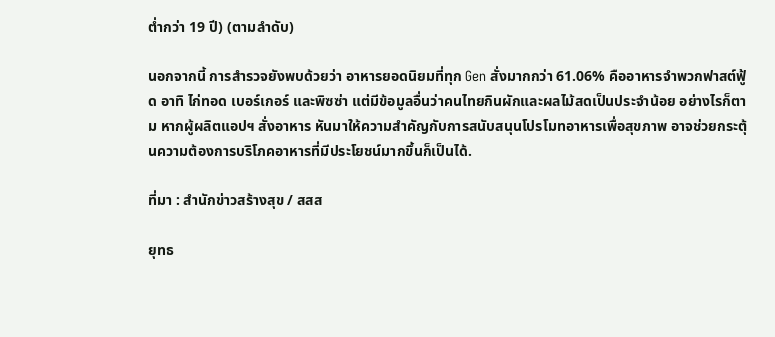ต่ำกว่า 19 ปี) (ตามลำดับ)

นอกจากนี้ การสำรวจยังพบด้วยว่า อาหารยอดนิยมที่ทุก Gen สั่งมากกว่า 61.06% คืออาหารจำพวกฟาสต์ฟู้ด อาทิ ไก่ทอด เบอร์เกอร์ และพิซซ่า แต่มีข้อมูลอื่นว่าคนไทยกินผักและผลไม้สดเป็นประจำน้อย อย่างไรก็ตาม หากผู้ผลิตแอปฯ สั่งอาหาร หันมาให้ความสำคัญกับการสนับสนุนโปรโมทอาหารเพื่อสุขภาพ อาจช่วยกระตุ้นความต้องการบริโภคอาหารที่มีประโยชน์มากขึ้นก็เป็นได้.

ที่มา : สำนักข่าวสร้างสุข / สสส

ยุทธ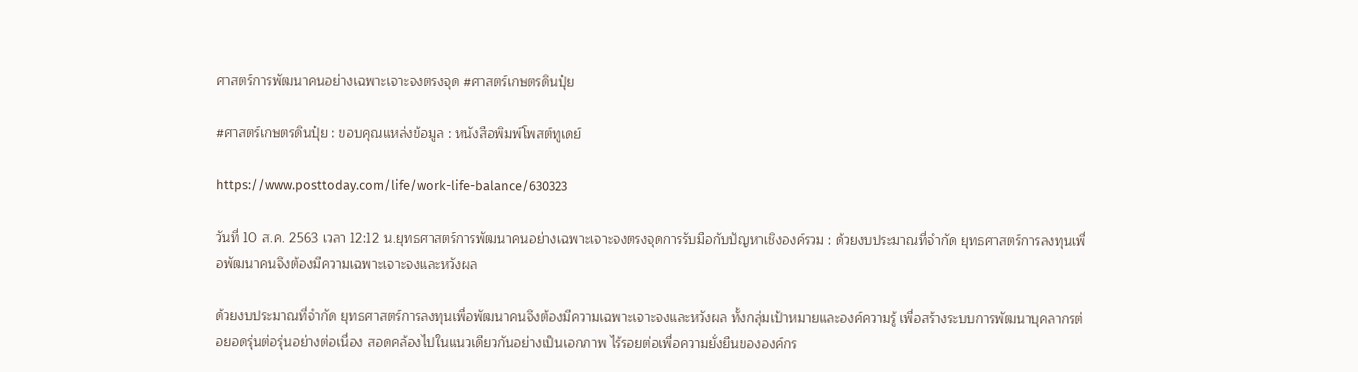ศาสตร์การพัฒนาคนอย่างเฉพาะเจาะจงตรงจุด #ศาสตร์เกษตรดินปุ๋ย

#ศาสตร์เกษตรดินปุ๋ย : ขอบคุณแหล่งข้อมูล : หนังสือพิมพ์โพสต์ทูเดย์

https://www.posttoday.com/life/work-life-balance/630323

วันที่ 10 ส.ค. 2563 เวลา 12:12 น.ยุทธศาสตร์การพัฒนาคนอย่างเฉพาะเจาะจงตรงจุดการรับมือกับปัญหาเชิงองค์รวม : ด้วยงบประมาณที่จำกัด ยุทธศาสตร์การลงทุนเพื่อพัฒนาคนจึงต้องมีความเฉพาะเจาะจงและหวังผล

ด้วยงบประมาณที่จำกัด ยุทธศาสตร์การลงทุนเพื่อพัฒนาคนจึงต้องมีความเฉพาะเจาะจงและหวังผล ทั้งกลุ่มเป้าหมายและองค์ความรู้ เพื่อสร้างระบบการพัฒนาบุคลากรต่อยอดรุ่นต่อรุ่นอย่างต่อเนื่อง สอดคล้องไปในแนวเดียวกันอย่างเป็นเอกภาพ ไร้รอยต่อเพื่อความยั่งยืนขององค์กร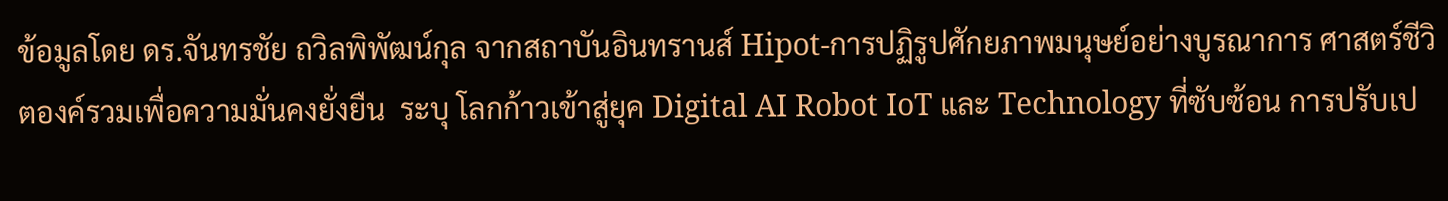ข้อมูลโดย ดร.จันทรชัย ถวิลพิพัฒน์กุล จากสถาบันอินทรานส์ Hipot-การปฏิรูปศักยภาพมนุษย์อย่างบูรณาการ ศาสตร์ชีวิตองค์รวมเพื่อความมั่นคงยั่งยืน  ระบุ โลกก้าวเข้าสู่ยุค Digital AI Robot IoT และ Technology ที่ซับซ้อน การปรับเป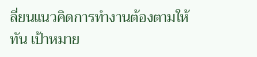ลี่ยนแนวคิดการทำงานต้องตามให้ทัน เป้าหมาย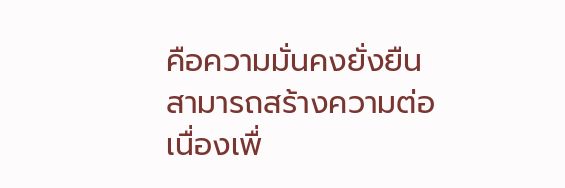คือความมั่นคงยั่งยืน สามารถสร้างความต่อเนื่องเพื่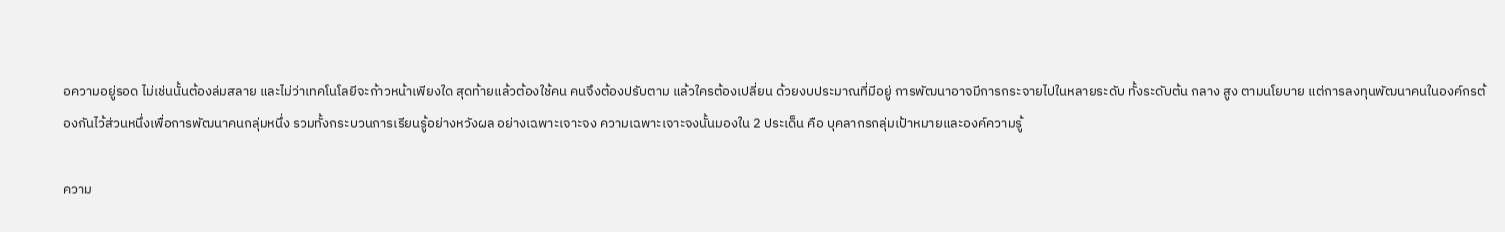อความอยู่รอด ไม่เช่นนั้นต้องล่มสลาย และไม่ว่าเทคโนโลยีจะก้าวหน้าเพียงใด สุดท้ายแล้วต้องใช้คน คนจึงต้องปรับตาม แล้วใครต้องเปลี่ยน ด้วยงบประมาณที่มีอยู่ การพัฒนาอาจมีการกระจายไปในหลายระดับ ทั้งระดับต้น กลาง สูง ตามนโยบาย แต่การลงทุนพัฒนาคนในองค์กรต้องกันไว้ส่วนหนึ่งเพื่อการพัฒนาคนกลุ่มหนึ่ง รวมทั้งกระบวนการเรียนรู้อย่างหวังผล อย่างเฉพาะเจาะจง ความเฉพาะเจาะจงนั้นมองใน 2 ประเด็น คือ บุคลากรกลุ่มเป้าหมายและองค์ความรู้

ความ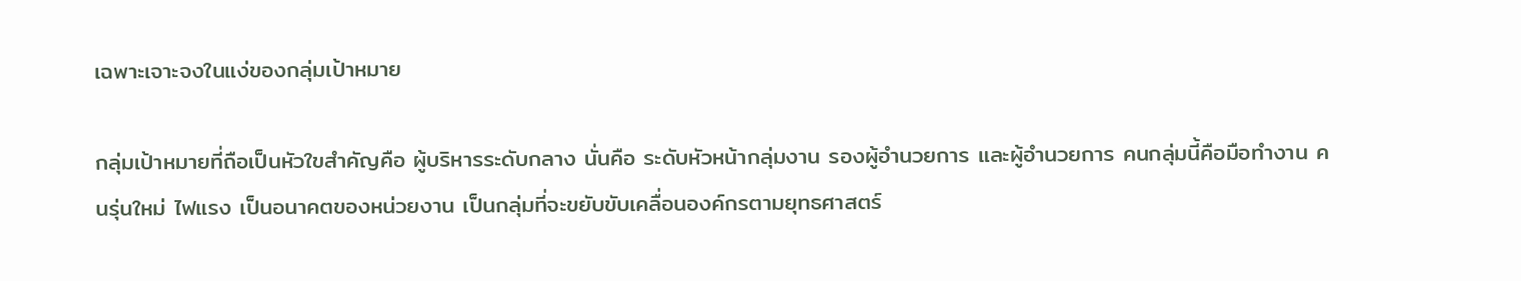เฉพาะเจาะจงในแง่ของกลุ่มเป้าหมาย

กลุ่มเป้าหมายที่ถือเป็นหัวใขสำคัญคือ ผู้บริหารระดับกลาง นั่นคือ ระดับหัวหน้ากลุ่มงาน รองผู้อำนวยการ และผู้อำนวยการ คนกลุ่มนี้คือมือทำงาน คนรุ่นใหม่ ไฟแรง เป็นอนาคตของหน่วยงาน เป็นกลุ่มที่จะขยับขับเคลื่อนองค์กรตามยุทธศาสตร์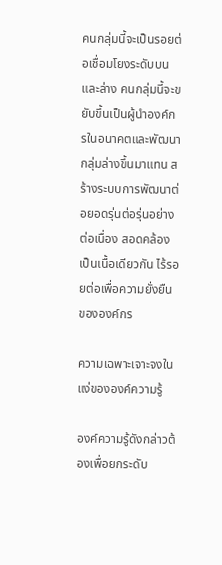คนกลุ่มนี้จะเป็นรอยต่อเชื่อมโยงระดับบนและล่าง คนกลุ่มนี้จะขยับขึ้นเป็นผู้นำองค์กรในอนาคตและพัฒนากลุ่มล่างขึ้นมาแทน สร้างระบบการพัฒนาต่อยอดรุ่นต่อรุ่นอย่างต่อเนื่อง สอดคล้องเป็นเนื้อเดียวกัน ไร้รอยต่อเพื่อความยั่งยืนขององค์กร

ความเฉพาะเจาะจงในแง่ขององค์ความรู้

องค์ความรู้ดังกล่าวต้องเพื่อยกระดับ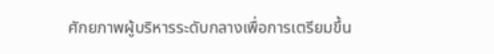ศักยภาพผู้บริหารระดับกลางเพื่อการเตรียมขึ้น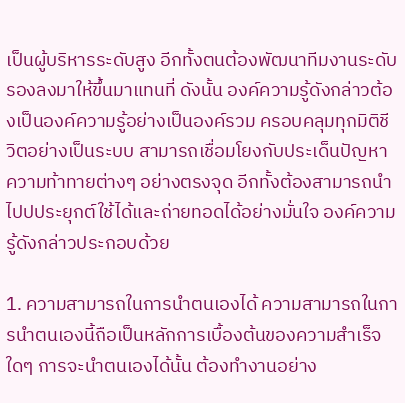เป็นผู้บริหารระดับสูง อีกทั้งตนต้องพัฒนาทีมงานระดับรองลงมาให้ขึ้นมาแทนที่ ดังนั้น องค์ความรู้ดังกล่าวต้องเป็นองค์ความรู้อย่างเป็นองค์รวม ครอบคลุมทุกมิติชีวิตอย่างเป็นระบบ สามารถเชื่อมโยงกับประเด็นปัญหา ความท้าทายต่างๆ อย่างตรงจุด อีกทั้งต้องสามารถนำไปปประยุกต์ใช้ได้และถ่ายทอดได้อย่างมั่นใจ องค์ความรู้ดังกล่าวประกอบด้วย

1. ความสามารถในการนำตนเองได้ ความสามารถในการนำตนเองนี้ถือเป็นหลักการเบื้องต้นของความสำเร็จใดๆ การจะนำตนเองได้นั้น ต้องทำงานอย่าง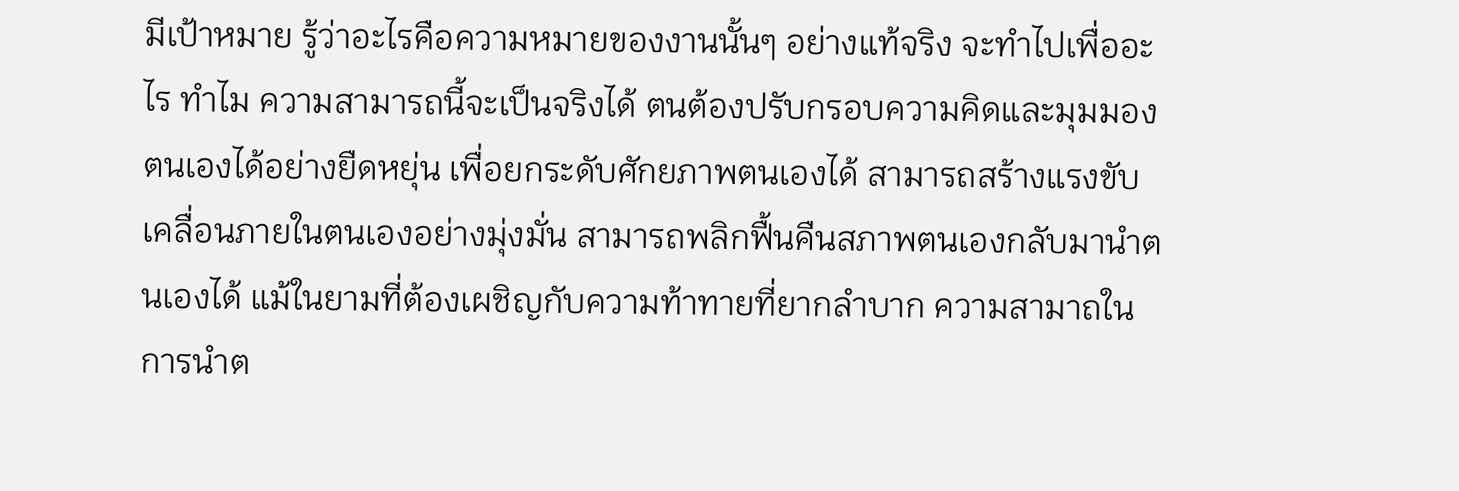มีเป้าหมาย รู้ว่าอะไรคือความหมายของงานนั้นๆ อย่างแท้จริง จะทำไปเพื่ออะไร ทำไม ความสามารถนี้จะเป็นจริงได้ ตนต้องปรับกรอบความคิดและมุมมองตนเองได้อย่างยืดหยุ่น เพื่อยกระดับศักยภาพตนเองได้ สามารถสร้างแรงขับเคลื่อนภายในตนเองอย่างมุ่งมั่น สามารถพลิกฟื้นคืนสภาพตนเองกลับมานำตนเองได้ แม้ในยามที่ต้องเผชิญกับความท้าทายที่ยากลำบาก ความสามาถในการนำต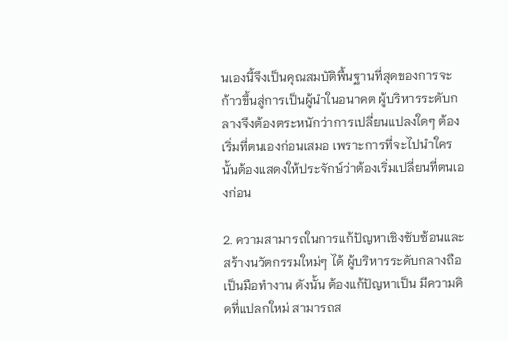นเองนี้จึงเป็นคุณสมบัติพื้นฐานที่สุดของการจะก้าวขึ้นสู่การเป็นผู้นำในอนาคต ผู้บริหารระดับกลางจึงต้องตระหนักว่าการเปลี่ยนแปลงใดๆ ต้องเริ่มที่ตนเองก่อนเสมอ เพราะการที่จะไปนำใครนั้นต้องแสดงให้ประจักษ์ว่าต้องเริ่มเปลี่ยนที่ตนเองก่อน

2. ความสามารถในการแก้ปัญหาเชิงซับซ้อนและสร้างนวัตกรรมใหม่ๆ ได้ ผู้บริหารระดับกลางถือเป็นมือทำงาน ดังนั้น ต้องแก้ปัญหาเป็น มีความคิดที่แปลกใหม่ สามารถส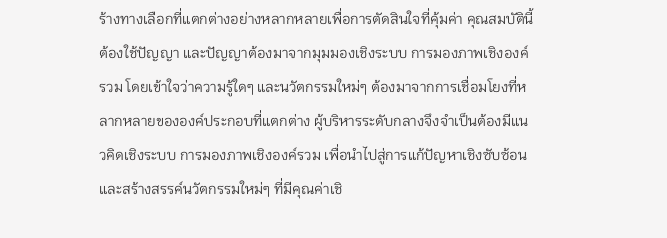ร้างทางเลือกที่แตกต่างอย่างหลากหลายเพื่อการตัดสินใจที่คุ้มค่า คุณสมบัตินี้ต้องใช้ปัญญา และปัญญาต้องมาจากมุมมองเชิงระบบ การมองภาพเชิงองค์รวม โดยเข้าใจว่าความรู้ใดๆ และนวัตกรรมใหม่ๆ ต้องมาจากการเชื่อมโยงที่หลากหลายขององค์ประกอบที่แตกต่าง ผู้บริหารระดับกลางจึงจำเป็นต้องมีแนวคิดเชิงระบบ การมองภาพเชิงองค์รวม เพื่อนำไปสู่การแก้ปัญหาเชิงซับซ้อน และสร้างสรรค์นวัตกรรมใหม่ๆ ที่มีคุณค่าเชิ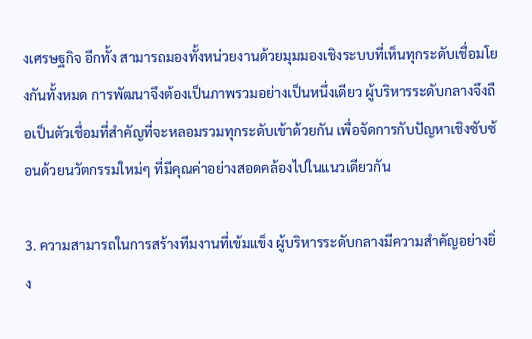งเศรษฐกิจ อีกทั้ง สามารถมองทั้งหน่วยงานด้วยมุมมองเชิงระบบที่เห็นทุกระดับเชื่อมโยงกันทั้งหมด การพัฒนาจึงต้องเป็นภาพรวมอย่างเป็นหนึ่งเดียว ผู้บริหารระดับกลางจึงถือเป็นตัวเชื่อมที่สำคัญที่จะหลอมรวมทุกระดับเข้าด้วยกัน เพื่อจัดการกับปัญหาเชิงซับซ้อนด้วยนวัตกรรมใหม่ๆ ที่มีคุณค่าอย่างสอดคล้องไปในแนวเดียวกัน

3. ความสามารถในการสร้างทีมงานที่เข้มแข็ง ผู้บริหารระดับกลางมีความสำคัญอย่างยิ่ง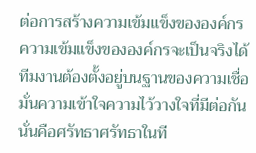ต่อการสร้างความเข้มแข็งขององค์กรความเข้มแข็งขององค์กรจะเป็นจริงได้ทีมงานต้องตั้งอยู่บนฐานของความเชื่อมั่นความเข้าใจความไว้วางใจที่มีต่อกันนั่นคือศรัทธาศรัทธาในที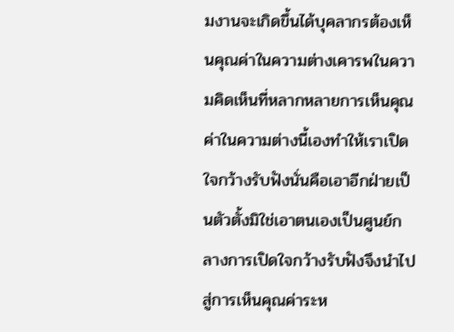มงานจะเกิดขึ้นได้บุคลากรต้องเห็นคุณค่าในความต่างเคารพในความคิดเห็นที่หลากหลายการเห็นคุณค่าในความต่างนี้เองทำให้เราเปิดใจกว้างรับฟังนั่นคือเอาอีกฝ่ายเป็นตัวตั้งมิใช่เอาตนเองเป็นศูนย์กลางการเปิดใจกว้างรับฟังจึงนำไปสู่การเห็นคุณค่าระห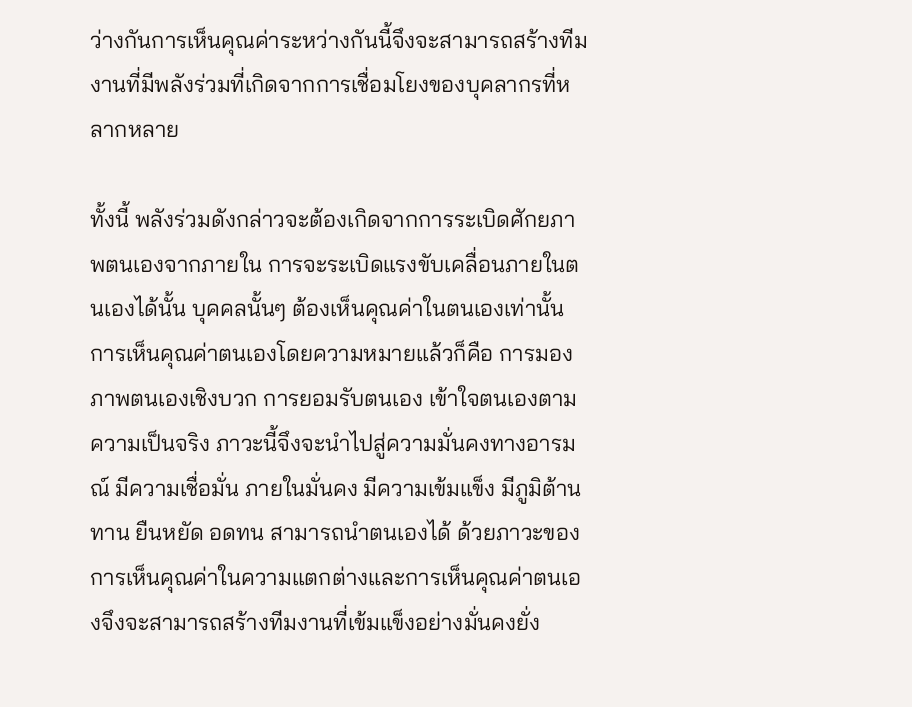ว่างกันการเห็นคุณค่าระหว่างกันนี้จึงจะสามารถสร้างทีมงานที่มีพลังร่วมที่เกิดจากการเชื่อมโยงของบุคลากรที่หลากหลาย

ทั้งนี้ พลังร่วมดังกล่าวจะต้องเกิดจากการระเบิดศักยภาพตนเองจากภายใน การจะระเบิดแรงขับเคลื่อนภายในตนเองได้นั้น บุคคลนั้นๆ ต้องเห็นคุณค่าในตนเองเท่านั้น การเห็นคุณค่าตนเองโดยความหมายแล้วก็คือ การมองภาพตนเองเชิงบวก การยอมรับตนเอง เข้าใจตนเองตามความเป็นจริง ภาวะนี้จึงจะนำไปสู่ความมั่นคงทางอารมณ์ มีความเชื่อมั่น ภายในมั่นคง มีความเข้มแข็ง มีภูมิต้านทาน ยืนหยัด อดทน สามารถนำตนเองได้ ด้วยภาวะของการเห็นคุณค่าในความแตกต่างและการเห็นคุณค่าตนเองจึงจะสามารถสร้างทีมงานที่เข้มแข็งอย่างมั่นคงยั่ง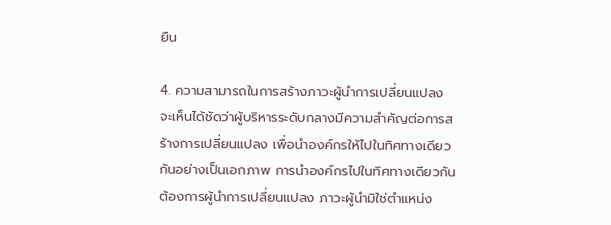ยืน

4. ความสามารถในการสร้างภาวะผู้นำการเปลี่ยนแปลง จะเห็นได้ชัดว่าผู้บริหารระดับกลางมีความสำคัญต่อการสร้างการเปลี่ยนแปลง เพื่อนำองค์กรให้ไปในทิศทางเดียวกันอย่างเป็นเอกภาพ การนำองค์กรไปในทิศทางเดียวกันต้องการผู้นำการเปลี่ยนแปลง ภาวะผู้นำมิใช่ตำแหน่ง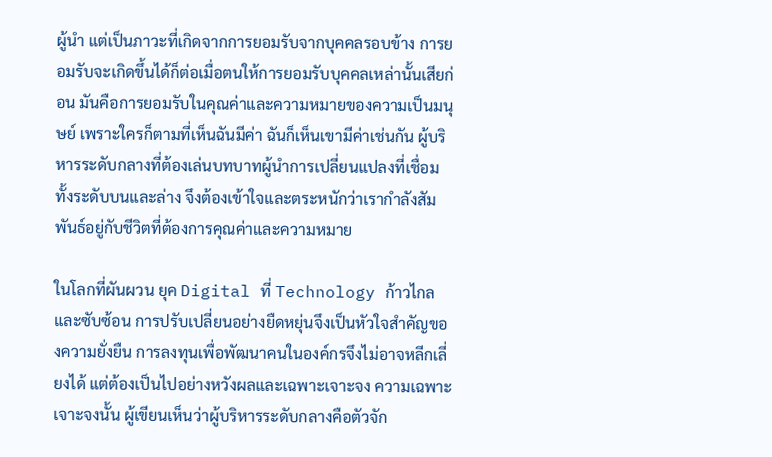ผู้นำ แต่เป็นภาวะที่เกิดจากการยอมรับจากบุคคลรอบข้าง การยอมรับจะเกิดขึ้นได้ก็ต่อเมื่อตนให้การยอมรับบุคคลเหล่านั้นเสียก่อน มันคือการยอมรับในคุณค่าและความหมายของความเป็นมนุษย์ เพราะใครก็ตามที่เห็นฉันมีค่า ฉันก็เห็นเขามีค่าเช่นกัน ผู้บริหารระดับกลางที่ต้องเล่นบทบาทผู้นำการเปลี่ยนแปลงที่เชื่อมทั้งระดับบนและล่าง จึงต้องเข้าใจและตระหนักว่าเรากำลังสัมพันธ์อยู่กับชีวิตที่ต้องการคุณค่าและความหมาย

ในโลกที่ผันผวน ยุค Digital ที่ Technology ก้าวไกลและซับซ้อน การปรับเปลี่ยนอย่างยืดหยุ่นจึงเป็นหัวใจสำคัญของความยั่งยืน การลงทุนเพื่อพัฒนาคนในองค์กรจึงไม่อาจหลีกเลี่ยงได้ แต่ต้องเป็นไปอย่างหวังผลและเฉพาะเจาะจง ความเฉพาะเจาะจงนั้น ผู้เขียนเห็นว่าผู้บริหารระดับกลางคือตัวจัก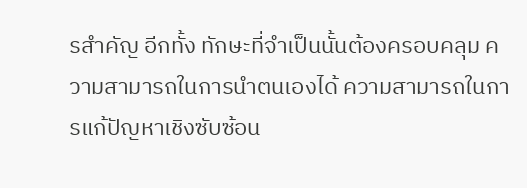รสำคัญ อีกทั้ง ทักษะที่จำเป็นนั้นต้องครอบคลุม ความสามารถในการนำตนเองได้ ความสามารถในการแก้ปัญหาเชิงซับซ้อน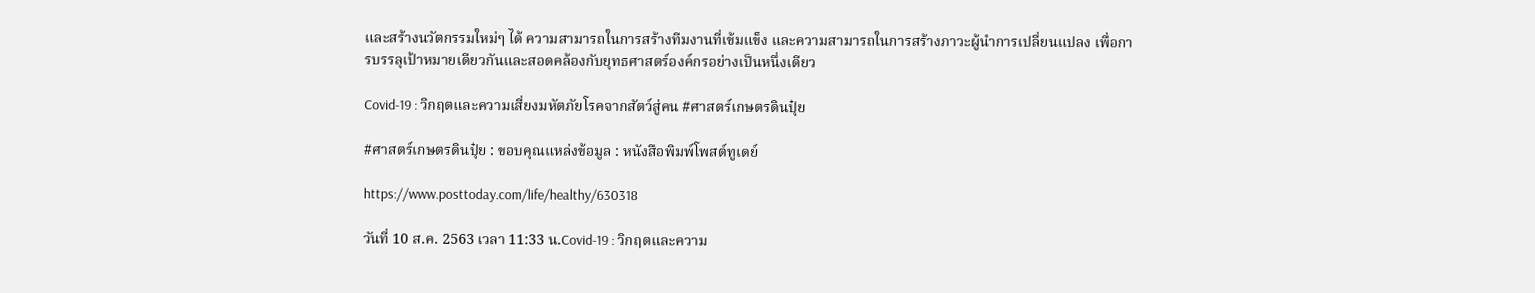และสร้างนวัตกรรมใหม่ๆ ได้ ความสามารถในการสร้างทีมงานที่เข้มแข็ง และความสามารถในการสร้างภาวะผู้นำการเปลี่ยนแปลง เพื่อการบรรลุเป้าหมายเดียวกันและสอดคล้องกับยุทธศาสตร์องค์กรอย่างเป็นหนึ่งเดียว

Covid-19 : วิกฤตและความเสี่ยงมหัตภัยโรคจากสัตว์สู่คน #ศาสตร์เกษตรดินปุ๋ย

#ศาสตร์เกษตรดินปุ๋ย : ขอบคุณแหล่งข้อมูล : หนังสือพิมพ์โพสต์ทูเดย์

https://www.posttoday.com/life/healthy/630318

วันที่ 10 ส.ค. 2563 เวลา 11:33 น.Covid-19 : วิกฤตและความ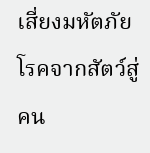เสี่ยงมหัตภัยโรคจากสัตว์สู่คน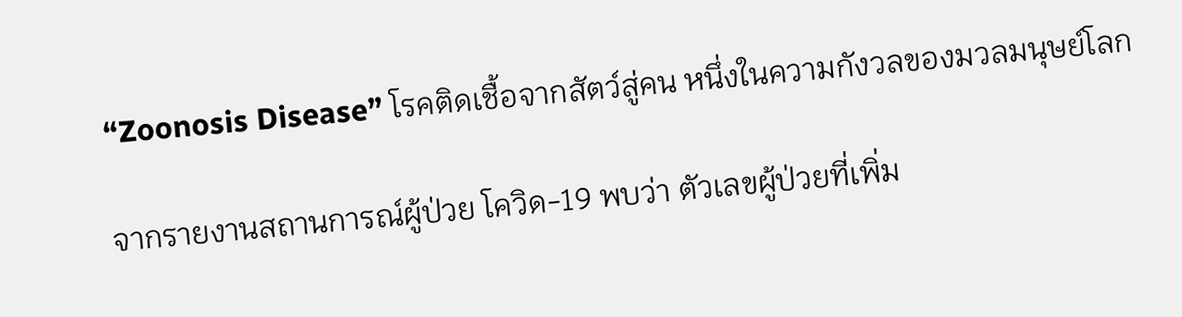“Zoonosis Disease” โรคติดเชื้อจากสัตว์สู่คน หนึ่งในความกังวลของมวลมนุษย์โลก

จากรายงานสถานการณ์ผู้ป่วย โควิด-19 พบว่า ตัวเลขผู้ป่วยที่เพิ่ม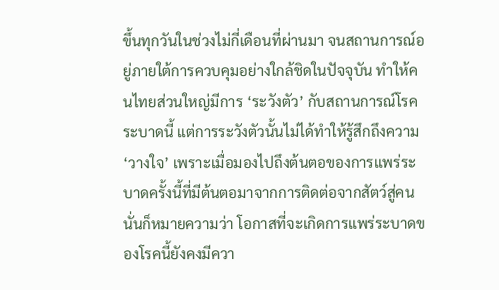ขึ้นทุกวันในช่วงไม่กี่เดือนที่ผ่านมา จนสถานการณ์อยู่ภายใต้การควบคุมอย่างใกล้ชิดในปัจจุบัน ทำให้คนไทยส่วนใหญ่มีการ ‘ระวังตัว’ กับสถานการณ์โรคระบาดนี้ แต่การระวังตัวนั้นไม่ได้ทำให้รู้สึกถึงความ ‘วางใจ’ เพราะเมื่อมองไปถึงต้นตอของการแพร่ระบาดครั้งนี้ที่มีต้นตอมาจากการติดต่อจากสัตว์สู่คน นั่นก็หมายความว่า โอกาสที่จะเกิดการแพร่ระบาดของโรคนี้ยังคงมีควา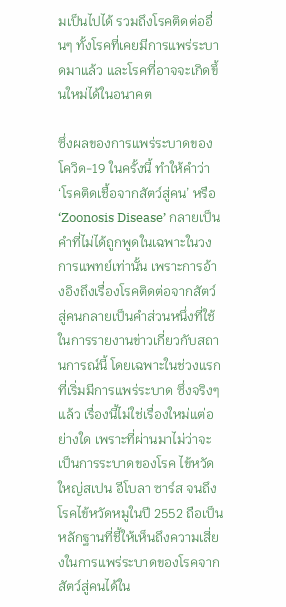มเป็นไปได้ รวมถึงโรคติดต่ออื่นๆ ทั้งโรคที่เคยมีการแพร่ระบาดมาแล้ว และโรคที่อาจจะเกิดขึ้นใหม่ได้ในอนาคต

ซึ่งผลของการแพร่ระบาดของโควิด-19 ในครั้งนี้ ทำให้คำว่า ‘โรคติดเชื้อจากสัตว์สู่คน’ หรือ ‘Zoonosis Disease’ กลายเป็นคำที่ไม่ได้ถูกพูดในเฉพาะในวงการแพทย์เท่านั้น เพราะการอ้างอิงถึงเรื่องโรคติดต่อจากสัตว์สู่คนกลายเป็นคำส่วนหนึ่งที่ใช้ในการรายงานข่าวเกี่ยวกับสถานการณ์นี้ โดยเฉพาะในช่วงแรกที่เริ่มมีการแพร่ระบาด ซึ่งจริงๆแล้ว เรื่องนี้ไม่ใช่เรื่องใหม่แต่อย่างใด เพราะที่ผ่านมาไม่ว่าจะเป็นการระบาดของโรค ไข้หวัดใหญ่สเปน อีโบลา ซาร์ส จนถึงโรคไข้หวัดหมูในปี 2552 ถือเป็นหลักฐานที่ชี้ให้เห็นถึงความเสี่ยงในการแพร่ระบาดของโรคจากสัตว์สู่คนได้ใน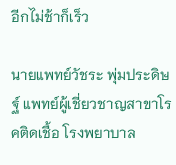อีกไม่ช้าก็เร็ว

นายแพทย์วัชระ พุ่มประดิษฐ์ แพทย์ผู้เชี่ยวชาญสาขาโรคติดเชื้อ โรงพยาบาล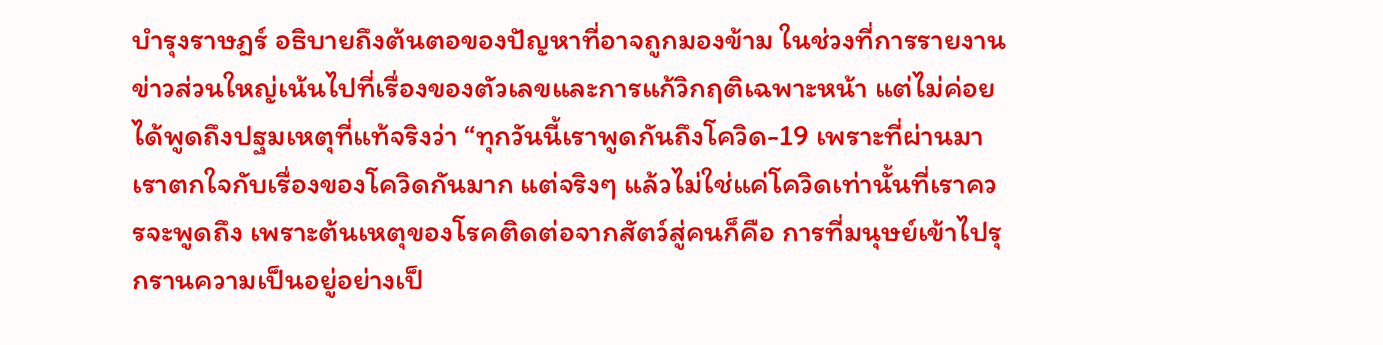บำรุงราษฎร์ อธิบายถึงต้นตอของปัญหาที่อาจถูกมองข้าม ในช่วงที่การรายงานข่าวส่วนใหญ่เน้นไปที่เรื่องของตัวเลขและการแก้วิกฤติเฉพาะหน้า แต่ไม่ค่อยได้พูดถึงปฐมเหตุที่แท้จริงว่า “ทุกวันนี้เราพูดกันถึงโควิด-19 เพราะที่ผ่านมาเราตกใจกับเรื่องของโควิดกันมาก แต่จริงๆ แล้วไม่ใช่แค่โควิดเท่านั้นที่เราควรจะพูดถึง เพราะต้นเหตุของโรคติดต่อจากสัตว์สู่คนก็คือ การที่มนุษย์เข้าไปรุกรานความเป็นอยู่อย่างเป็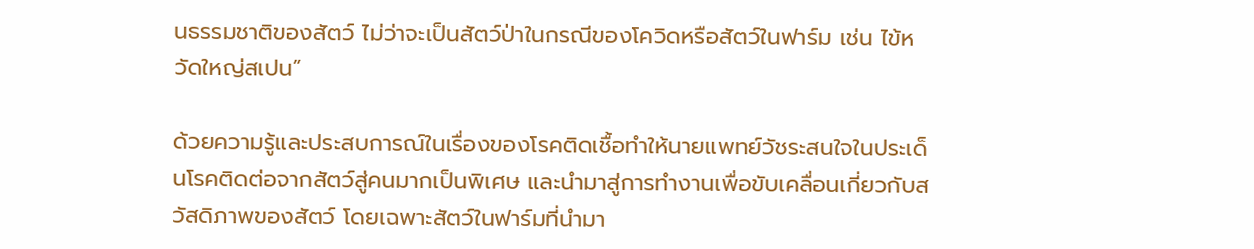นธรรมชาติของสัตว์ ไม่ว่าจะเป็นสัตว์ป่าในกรณีของโควิดหรือสัตว์ในฟาร์ม เช่น ไข้หวัดใหญ่สเปน”

ด้วยความรู้และประสบการณ์ในเรื่องของโรคติดเชื้อทำให้นายแพทย์วัชระสนใจในประเด็นโรคติดต่อจากสัตว์สู่คนมากเป็นพิเศษ และนำมาสู่การทำงานเพื่อขับเคลื่อนเกี่ยวกับสวัสดิภาพของสัตว์ โดยเฉพาะสัตว์ในฟาร์มที่นำมา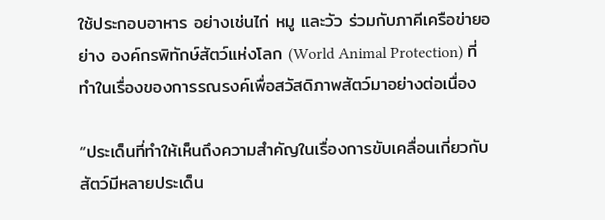ใช้ประกอบอาหาร อย่างเช่นไก่ หมู และวัว ร่วมกับภาคีเครือข่ายอย่าง องค์กรพิทักษ์สัตว์แห่งโลก (World Animal Protection) ที่ทำในเรื่องของการรณรงค์เพื่อสวัสดิภาพสัตว์มาอย่างต่อเนื่อง

“ประเด็นที่ทำให้เห็นถึงความสำคัญในเรื่องการขับเคลื่อนเกี่ยวกับสัตว์มีหลายประเด็น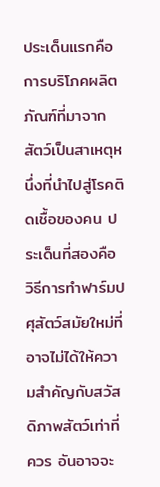ประเด็นแรกคือการบริโภคผลิตภัณฑ์ที่มาจากสัตว์เป็นสาเหตุหนึ่งที่นำไปสู่โรคติดเชื้อของคน ประเด็นที่สองคือ วิธีการทำฟาร์มปศุสัตว์สมัยใหม่ที่อาจไม่ได้ให้ความสำคัญกับสวัสดิภาพสัตว์เท่าที่ควร อันอาจจะ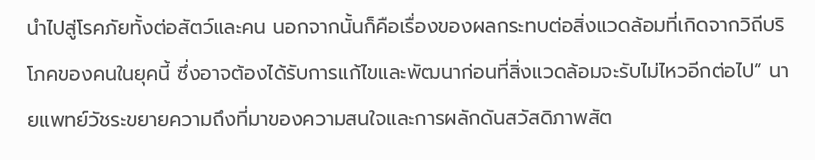นำไปสู่โรคภัยทั้งต่อสัตว์และคน นอกจากนั้นก็คือเรื่องของผลกระทบต่อสิ่งแวดล้อมที่เกิดจากวิถีบริโภคของคนในยุคนี้ ซึ่งอาจต้องได้รับการแก้ไขและพัฒนาก่อนที่สิ่งแวดล้อมจะรับไม่ไหวอีกต่อไป” นายแพทย์วัชระขยายความถึงที่มาของความสนใจและการผลักดันสวัสดิภาพสัต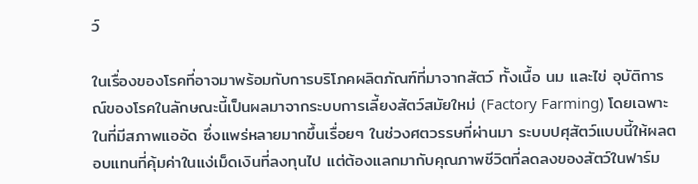ว์

ในเรื่องของโรคที่อาจมาพร้อมกับการบริโภคผลิตภัณฑ์ที่มาจากสัตว์ ทั้งเนื้อ นม และไข่ อุบัติการณ์ของโรคในลักษณะนี้เป็นผลมาจากระบบการเลี้ยงสัตว์สมัยใหม่ (Factory Farming) โดยเฉพาะในที่มีสภาพแออัด ซึ่งแพร่หลายมากขึ้นเรื่อยๆ ในช่วงศตวรรษที่ผ่านมา ระบบปศุสัตว์แบบนี้ให้ผลตอบแทนที่คุ้มค่าในแง่เม็ดเงินที่ลงทุนไป แต่ต้องแลกมากับคุณภาพชีวิตที่ลดลงของสัตว์ในฟาร์ม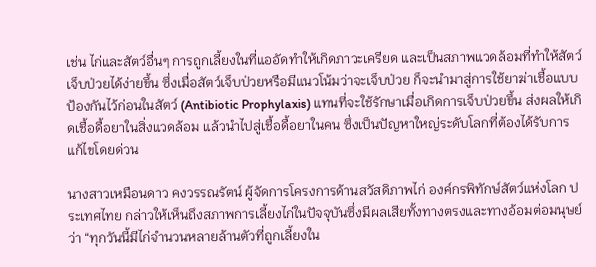เช่น ไก่และสัตว์อื่นๆ การถูกเลี้ยงในที่แออัดทำให้เกิดภาวะเครียด และเป็นสภาพแวดล้อมที่ทำให้สัตว์เจ็บป่วยได้ง่ายขึ้น ซึ่งเมื่อสัตว์เจ็บป่วยหรือมีแนวโน้มว่าจะเจ็บป่วย ก็จะนำมาสู่การใช้ยาฆ่าเชื้อแบบป้องกันไว้ก่อนในสัตว์ (Antibiotic Prophylaxis) แทนที่จะใช้รักษาเมื่อเกิดการเจ็บป่วยขึ้น ส่งผลให้เกิดเชื้อดื้อยาในสิ่งแวดล้อม แล้วนำไปสู่เชื้อดื้อยาในคน ซึ่งเป็นปัญหาใหญ่ระดับโลกที่ต้องได้รับการแก้ไขโดยด่วน

นางสาวเหมือนดาว คงวรรณรัตน์ ผู้จัดการโครงการด้านสวัสดิภาพไก่ องค์กรพิทักษ์สัตว์แห่งโลก ประเทศไทย กล่าวให้เห็นถึงสภาพการเลี้ยงไก่ในปัจจุบันซึ่งมีผลเสียทั้งทางตรงและทางอ้อมต่อมนุษย์ว่า “ทุกวันนี้มีไก่จำนวนหลายล้านตัวที่ถูกเลี้ยงใน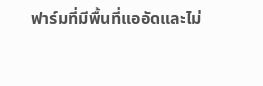ฟาร์มที่มีพื้นที่แออัดและไม่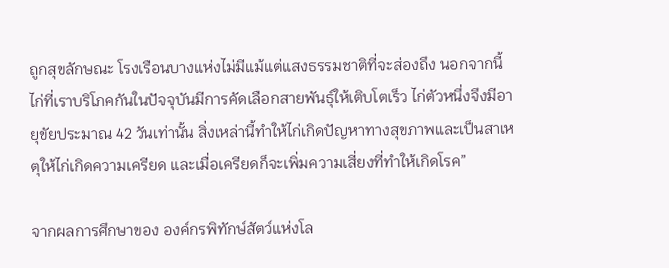ถูกสุขลักษณะ โรงเรือนบางแห่งไม่มีแม้แต่แสงธรรมชาติที่จะส่องถึง นอกจากนี้ไก่ที่เราบริโภคกันในปัจจุบันมีการคัดเลือกสายพันธุ์ให้เติบโตเร็ว ไก่ตัวหนึ่งจึงมีอายุขัยประมาณ 42 วันเท่านั้น สิ่งเหล่านี้ทำให้ไก่เกิดปัญหาทางสุขภาพและเป็นสาเหตุให้ไก่เกิดความเครียด และเมื่อเครียดก็จะเพิ่มความเสี่ยงที่ทำให้เกิดโรค”

จากผลการศึกษาของ องค์กรพิทักษ์สัตว์แห่งโล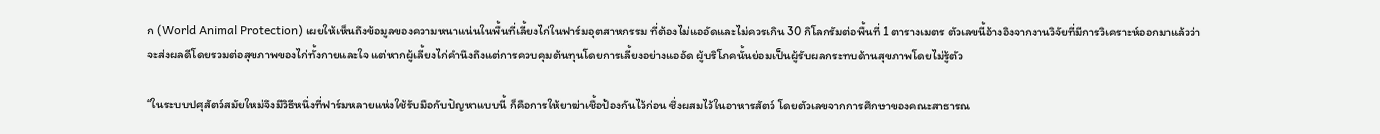ก (World Animal Protection) เผยให้เห็นถึงข้อมูลของความหนาแน่นในพื้นที่เลี้ยงไก่ในฟาร์มอุตสาหกรรม ที่ต้องไม่แออัดและไม่ควรเกิน 30 กิโลกรัมต่อพื้นที่ 1 ตารางเมตร ตัวเลขนี้อ้างอิงจากงานวิจัยที่มีการวิเคราะห์ออกมาแล้วว่าจะส่งผลดีโดยรวมต่อสุขภาพของไก่ทั้งกายและใจ แต่หากผู้เลี้ยงไก่คำนึงถึงแต่การควบคุมต้นทุนโดยการเลี้ยงอย่างแออัด ผู้บริโภคนั้นย่อมเป็นผู้รับผลกระทบด้านสุขภาพโดยไม่รู้ตัว

“ในระบบปศุสัตว์สมัยใหม่จึงมีวิธีหนึ่งที่ฟาร์มหลายแห่งใช้รับมือกับปัญหาแบบนี้ ก็คือการให้ยาฆ่าเชื้อป้องกันไว้ก่อน ซึ่งผสมไว้ในอาหารสัตว์ โดยตัวเลขจากการศึกษาของคณะสาธารณ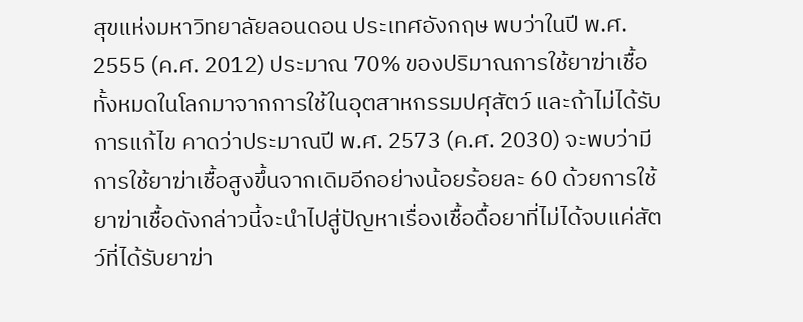สุขแห่งมหาวิทยาลัยลอนดอน ประเทศอังกฤษ พบว่าในปี พ.ศ. 2555 (ค.ศ. 2012) ประมาณ 70% ของปริมาณการใช้ยาฆ่าเชื้อทั้งหมดในโลกมาจากการใช้ในอุตสาหกรรมปศุสัตว์ และถ้าไม่ได้รับการแก้ไข คาดว่าประมาณปี พ.ศ. 2573 (ค.ศ. 2030) จะพบว่ามีการใช้ยาฆ่าเชื้อสูงขึ้นจากเดิมอีกอย่างน้อยร้อยละ 60 ด้วยการใช้ยาฆ่าเชื้อดังกล่าวนี้จะนำไปสู่ปัญหาเรื่องเชื้อดื้อยาที่ไม่ได้จบแค่สัตว์ที่ได้รับยาฆ่า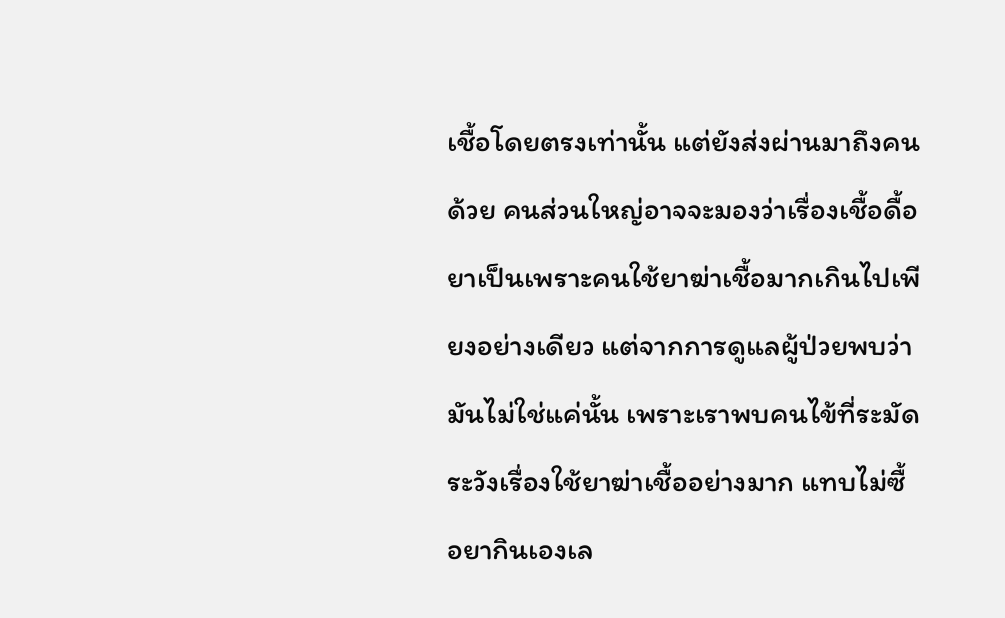เชื้อโดยตรงเท่านั้น แต่ยังส่งผ่านมาถึงคนด้วย คนส่วนใหญ่อาจจะมองว่าเรื่องเชื้อดื้อยาเป็นเพราะคนใช้ยาฆ่าเชื้อมากเกินไปเพียงอย่างเดียว แต่จากการดูแลผู้ป่วยพบว่ามันไม่ใช่แค่นั้น เพราะเราพบคนไข้ที่ระมัดระวังเรื่องใช้ยาฆ่าเชื้ออย่างมาก แทบไม่ซื้อยากินเองเล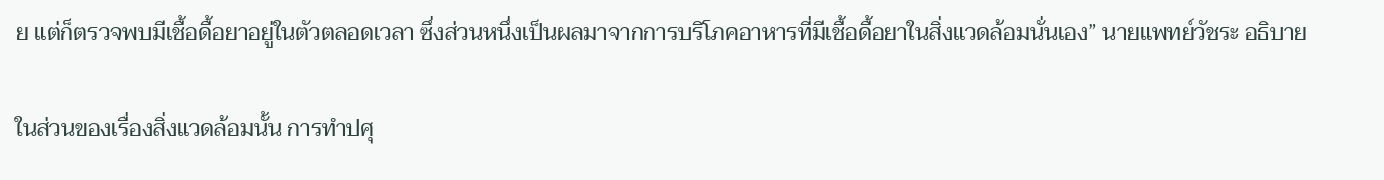ย แต่ก็ตรวจพบมีเชื้อดื้อยาอยู่ในตัวตลอดเวลา ซึ่งส่วนหนึ่งเป็นผลมาจากการบริโภคอาหารที่มีเชื้อดื้อยาในสิ่งแวดล้อมนั่นเอง” นายแพทย์วัชระ อธิบาย

ในส่วนของเรื่องสิ่งแวดล้อมนั้น การทำปศุ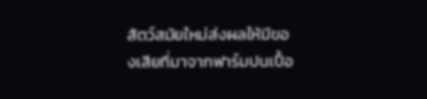สัตว์สมัยใหม่ส่งผลให้มีของเสียที่มาจากฟาร์มปนเปื้อ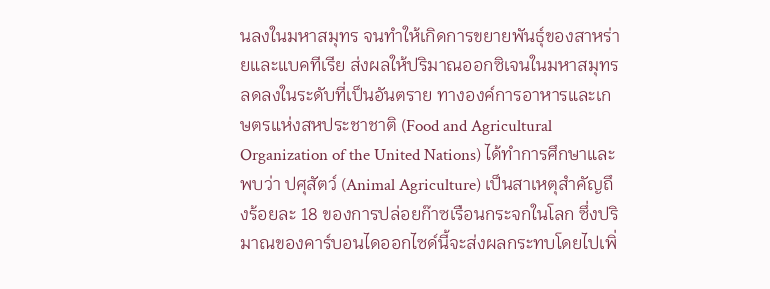นลงในมหาสมุทร จนทำให้เกิดการขยายพันธุ์ของสาหร่ายและแบคทีเรีย ส่งผลให้ปริมาณออกซิเจนในมหาสมุทรลดลงในระดับที่เป็นอันตราย ทางองค์การอาหารและเกษตรแห่งสหประชาชาติ (Food and Agricultural Organization of the United Nations) ได้ทำการศึกษาและพบว่า ปศุสัตว์ (Animal Agriculture) เป็นสาเหตุสำคัญถึงร้อยละ 18 ของการปล่อยก๊าซเรือนกระจกในโลก ซึ่งปริมาณของคาร์บอนไดออกไซด์นี้จะส่งผลกระทบโดยไปเพิ่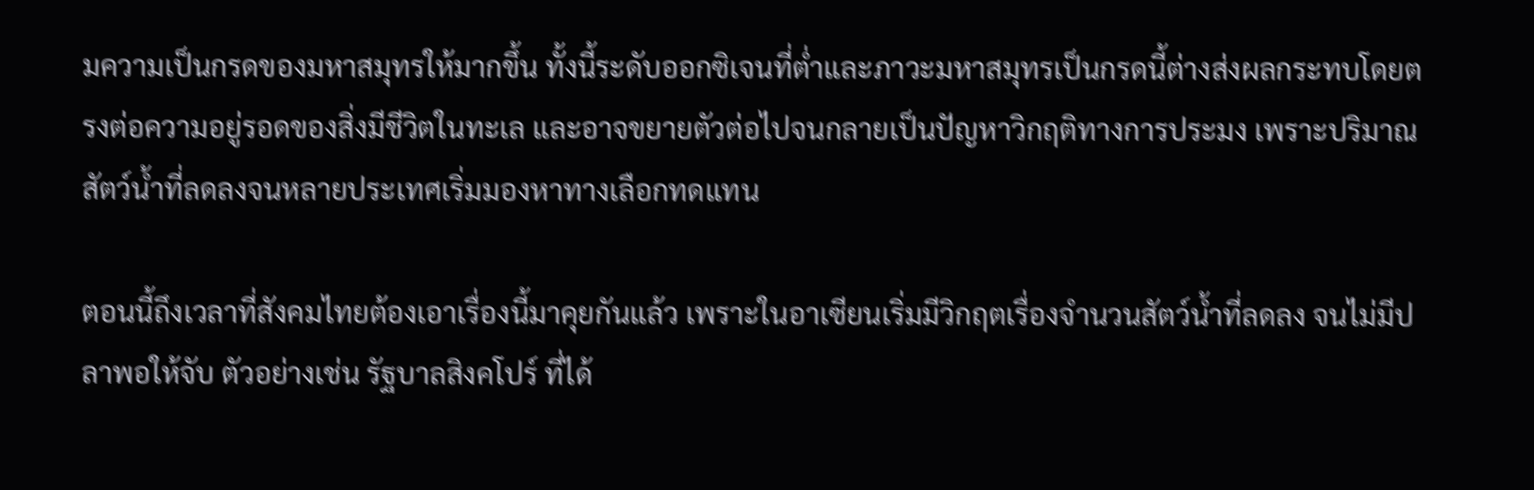มความเป็นกรดของมหาสมุทรให้มากขึ้น ทั้งนี้ระดับออกซิเจนที่ต่ำและภาวะมหาสมุทรเป็นกรดนี้ต่างส่งผลกระทบโดยตรงต่อความอยู่รอดของสิ่งมีชีวิตในทะเล และอาจขยายตัวต่อไปจนกลายเป็นปัญหาวิกฤติทางการประมง เพราะปริมาณสัตว์น้ำที่ลดลงจนหลายประเทศเริ่มมองหาทางเลือกทดแทน

ตอนนี้ถึงเวลาที่สังคมไทยต้องเอาเรื่องนี้มาคุยกันแล้ว เพราะในอาเซียนเริ่มมีวิกฤตเรื่องจำนวนสัตว์น้ำที่ลดลง จนไม่มีปลาพอให้จับ ตัวอย่างเช่น รัฐบาลสิงคโปร์ ที่ได้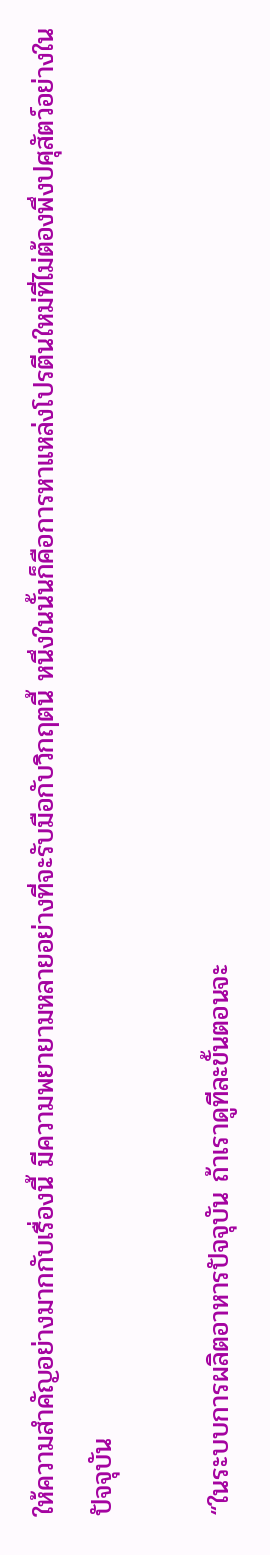ให้ความสำคัญอย่างมากกับเรื่องนี้ มีความพยายามหลายอย่างที่จะรับมือกับวิกฤตนี้ หนึ่งในนั้นก็คือการหาแหล่งโปรตีนใหม่ที่ไม่ต้องพึ่งปศุสัตว์อย่างในปัจจุบัน

“ในระบบการผลิตอาหารปัจจุบัน ถ้าเราดูทีละขั้นตอนจะ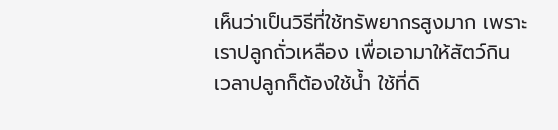เห็นว่าเป็นวิธีที่ใช้ทรัพยากรสูงมาก เพราะเราปลูกถั่วเหลือง เพื่อเอามาให้สัตว์กิน เวลาปลูกก็ต้องใช้น้ำ ใช้ที่ดิ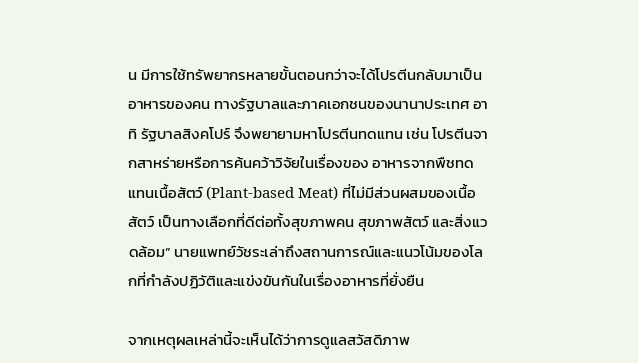น มีการใช้ทรัพยากรหลายขั้นตอนกว่าจะได้โปรตีนกลับมาเป็นอาหารของคน ทางรัฐบาลและภาคเอกชนของนานาประเทศ อาทิ รัฐบาลสิงคโปร์ จึงพยายามหาโปรตีนทดแทน เช่น โปรตีนจากสาหร่ายหรือการค้นคว้าวิจัยในเรื่องของ อาหารจากพืชทดแทนเนื้อสัตว์ (Plant-based Meat) ที่ไม่มีส่วนผสมของเนื้อสัตว์ เป็นทางเลือกที่ดีต่อทั้งสุขภาพคน สุขภาพสัตว์ และสิ่งแวดล้อม” นายแพทย์วัชระเล่าถึงสถานการณ์และแนวโน้มของโลกที่กำลังปฏิวัติและแข่งขันกันในเรื่องอาหารที่ยั่งยืน

จากเหตุผลเหล่านี้จะเห็นได้ว่าการดูแลสวัสดิภาพ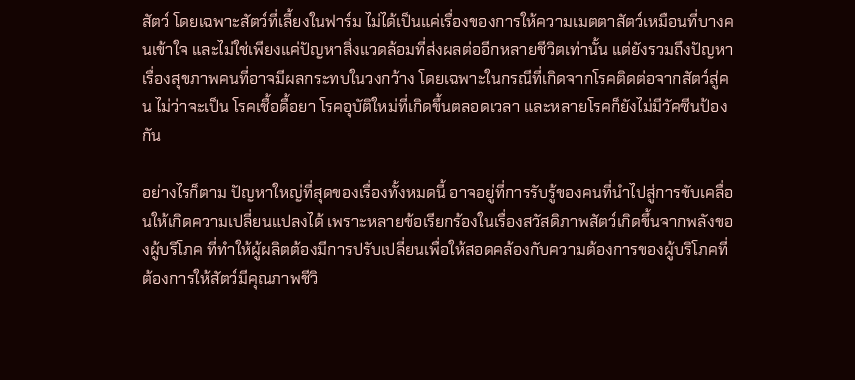สัตว์ โดยเฉพาะสัตว์ที่เลี้ยงในฟาร์ม ไม่ได้เป็นแค่เรื่องของการให้ความเมตตาสัตว์เหมือนที่บางคนเข้าใจ และไม่ใช่เพียงแค่ปัญหาสิ่งแวดล้อมที่ส่งผลต่ออีกหลายชีวิตเท่านั้น แต่ยังรวมถึงปัญหาเรื่องสุขภาพคนที่อาจมีผลกระทบในวงกว้าง โดยเฉพาะในกรณีที่เกิดจากโรคติดต่อจากสัตว์สู่คน ไม่ว่าจะเป็น โรคเชื้อดื้อยา โรคอุบัติใหม่ที่เกิดขึ้นตลอดเวลา และหลายโรคก็ยังไม่มีวัคซีนป้องกัน

อย่างไรก็ตาม ปัญหาใหญ่ที่สุดของเรื่องทั้งหมดนี้ อาจอยู่ที่การรับรู้ของคนที่นำไปสู่การขับเคลื่อนให้เกิดความเปลี่ยนแปลงได้ เพราะหลายข้อเรียกร้องในเรื่องสวัสดิภาพสัตว์เกิดขึ้นจากพลังของผู้บริโภค ที่ทำให้ผู้ผลิตต้องมีการปรับเปลี่ยนเพื่อให้สอดคล้องกับความต้องการของผู้บริโภคที่ต้องการให้สัตว์มีคุณภาพชีวิ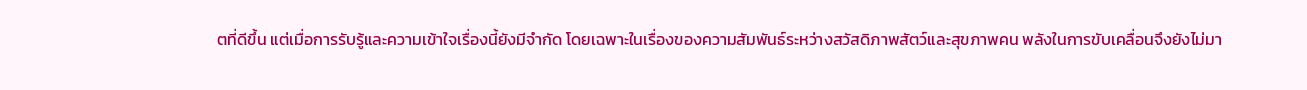ตที่ดีขึ้น แต่เมื่อการรับรู้และความเข้าใจเรื่องนี้ยังมีจำกัด โดยเฉพาะในเรื่องของความสัมพันธ์ระหว่างสวัสดิภาพสัตว์และสุขภาพคน พลังในการขับเคลื่อนจึงยังไม่มา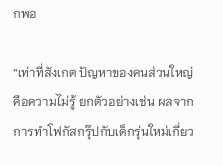กพอ

“เท่าที่สังเกต ปัญหาของคนส่วนใหญ่คือความไม่รู้ ยกตัวอย่างเช่น ผลจากการทำโฟกัสกรุ๊ปกับเด็กรุ่นใหม่เกี่ยว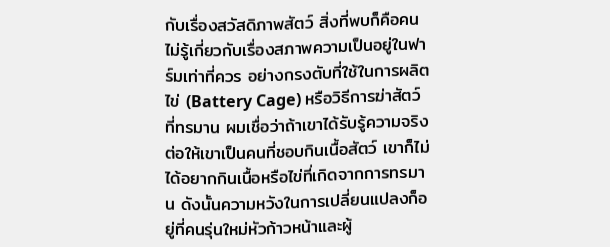กับเรื่องสวัสดิภาพสัตว์ สิ่งที่พบก็คือคนไม่รู้เกี่ยวกับเรื่องสภาพความเป็นอยู่ในฟาร์มเท่าที่ควร อย่างกรงตับที่ใช้ในการผลิตไข่ (Battery Cage) หรือวิธีการฆ่าสัตว์ที่ทรมาน ผมเชื่อว่าถ้าเขาได้รับรู้ความจริง ต่อให้เขาเป็นคนที่ชอบกินเนื้อสัตว์ เขาก็ไม่ได้อยากกินเนื้อหรือไข่ที่เกิดจากการทรมาน ดังนั้นความหวังในการเปลี่ยนแปลงก็อยู่ที่คนรุ่นใหม่หัวก้าวหน้าและผู้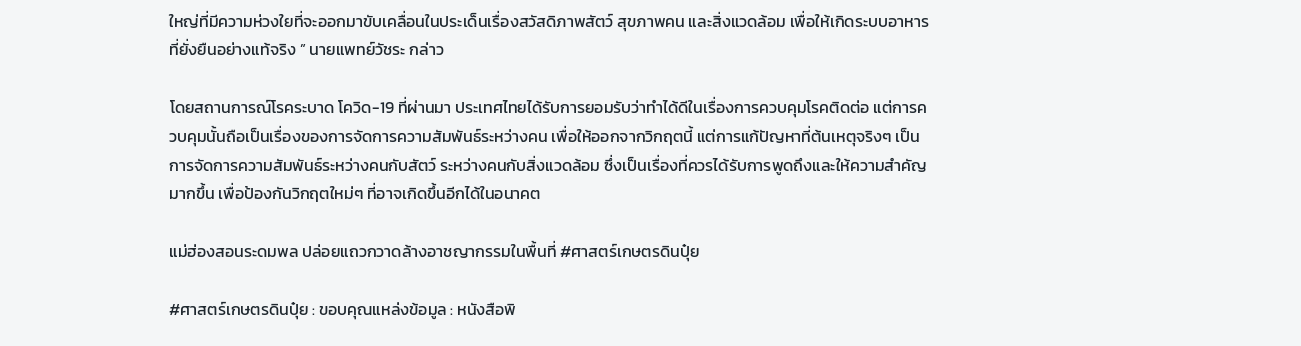ใหญ่ที่มีความห่วงใยที่จะออกมาขับเคลื่อนในประเด็นเรื่องสวัสดิภาพสัตว์ สุขภาพคน และสิ่งแวดล้อม เพื่อให้เกิดระบบอาหารที่ยั่งยืนอย่างแท้จริง ” นายแพทย์วัชระ กล่าว

โดยสถานการณ์โรคระบาด โควิด-19 ที่ผ่านมา ประเทศไทยได้รับการยอมรับว่าทำได้ดีในเรื่องการควบคุมโรคติดต่อ แต่การควบคุมนั้นถือเป็นเรื่องของการจัดการความสัมพันธ์ระหว่างคน เพื่อให้ออกจากวิกฤตนี้ แต่การแก้ปัญหาที่ต้นเหตุจริงๆ เป็นการจัดการความสัมพันธ์ระหว่างคนกับสัตว์ ระหว่างคนกับสิ่งแวดล้อม ซึ่งเป็นเรื่องที่ควรได้รับการพูดถึงและให้ความสำคัญมากขึ้น เพื่อป้องกันวิกฤตใหม่ๆ ที่อาจเกิดขึ้นอีกได้ในอนาคต

แม่ฮ่องสอนระดมพล ปล่อยแถวกวาดล้างอาชญากรรมในพื้นที่ #ศาสตร์เกษตรดินปุ๋ย

#ศาสตร์เกษตรดินปุ๋ย : ขอบคุณแหล่งข้อมูล : หนังสือพิ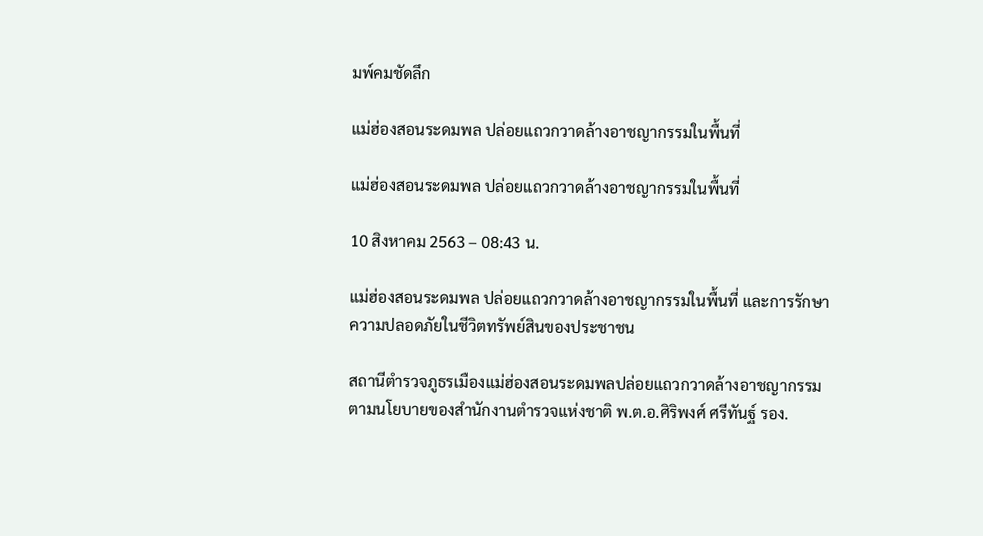มพ์คมชัดลึก

แม่ฮ่องสอนระดมพล ปล่อยแถวกวาดล้างอาชญากรรมในพื้นที่

แม่ฮ่องสอนระดมพล ปล่อยแถวกวาดล้างอาชญากรรมในพื้นที่

10 สิงหาคม 2563 – 08:43 น.

แม่ฮ่องสอนระดมพล ปล่อยแถวกวาดล้างอาชญากรรมในพื้นที่ และการรักษาความปลอดภัยในชีวิตทรัพย์สินของประชาชน

สถานีตำรวจภูธรเมืองแม่ฮ่องสอนระดมพลปล่อยแถวกวาดล้างอาชญากรรมตามนโยบายของสำนักงานตำรวจแห่งชาติ พ.ต.อ.ศิริพงศ์ ศรีทันฐ์ รอง.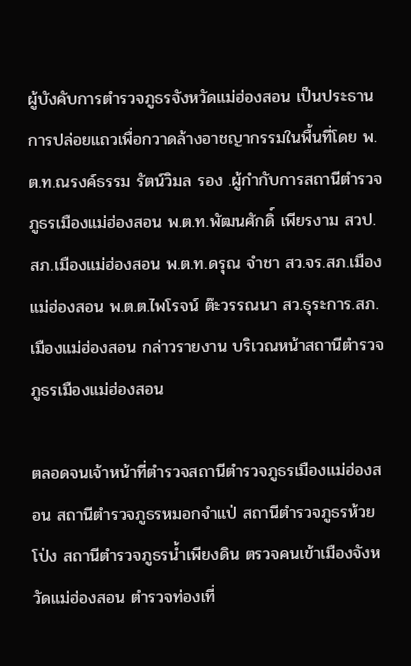ผู้บังคับการตำรวจภูธรจังหวัดแม่ฮ่องสอน เป็นประธานการปล่อยแถวเพื่อกวาดล้างอาชญากรรมในพื้นที่โดย พ.ต.ท.ณรงค์ธรรม รัตน์วิมล รอง .ผู้กำกับการสถานีตำรวจภูธรเมืองแม่ฮ่องสอน พ.ต.ท.พัฒนศักดิ์ เพียรงาม สวป.สภ.เมืองแม่ฮ่องสอน พ.ต.ท.ดรุณ จำชา สว.จร.สภ.เมืองแม่ฮ่องสอน พ.ต.ต.ไพโรจน์ ต๊ะวรรณนา สว.ธุระการ.สภ.เมืองแม่ฮ่องสอน กล่าวรายงาน บริเวณหน้าสถานีตำรวจภูธรเมืองแม่ฮ่องสอน

ตลอดจนเจ้าหน้าที่ตำรวจสถานีตำรวจภูธรเมืองแม่ฮ่องสอน สถานีตำรวจภูธรหมอกจำแป่ สถานีตำรวจภูธรห้วยโป่ง สถานีตำรวจภูธรน้ำเพียงดิน ตรวจคนเข้าเมืองจังหวัดแม่ฮ่องสอน ตำรวจท่องเที่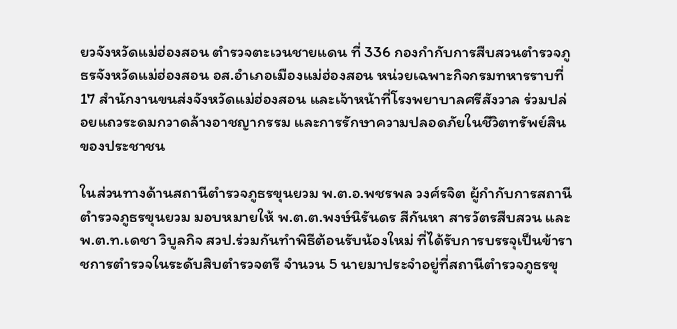ยวจังหวัดแม่ฮ่องสอน ตำรวจตะเวนชายแดน ที่ 336 กองกำกับการสืบสวนตำรวจภูธรจังหวัดแม่ฮ่องสอน อส.อำเภอเมืองแม่ฮ่องสอน หน่วยเฉพาะกิจกรมทหารราบที่ 17 สำนักงานขนส่งจังหวัดแม่ฮ่องสอน และเจ้าหน้าที่โรงพยาบาลศรีสังวาล ร่วมปล่อยแถวระดมกวาดล้างอาชญากรรม และการรักษาความปลอดภัยในชีวิตทรัพย์สินของประชาชน

ในส่วนทางด้านสถานีตำรวจภูธรขุนยวม พ.ต.อ.พชรพล วงศ์รจิต ผู้กำกับการสถานีตำรวจภูธรขุนยวม มอบหมายให้ พ.ต.ต.พงษ์นิรันดร สีกันหา สารวัตรสืบสวน และ พ.ต.ท.เดชา วิบูลกิจ สวป.ร่วมกันทำพิธีต้อนรับน้องใหม่ ที่ได้รับการบรรจุเป็นข้าราชการตำรวจในระดับสิบตำรวจตรี จำนวน 5 นายมาประจำอยู่ที่สถานีตำรวจภูธรขุ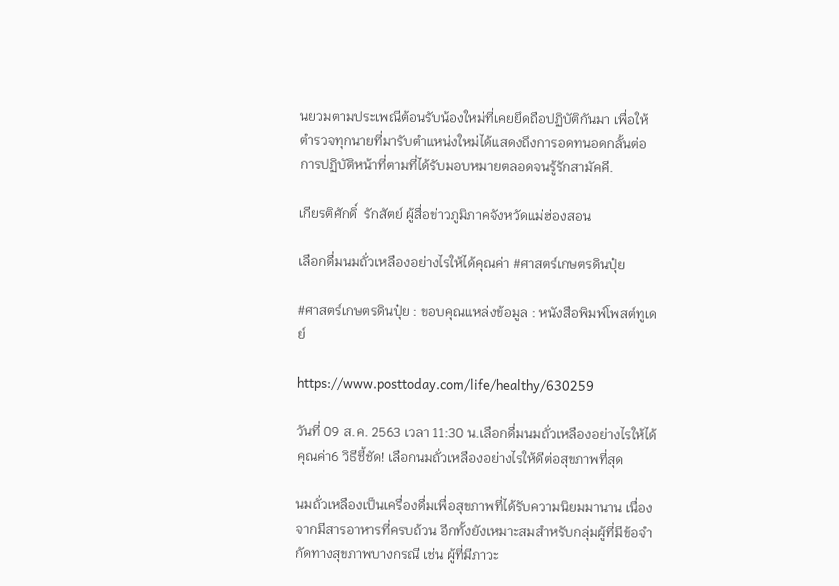นยวมตามประเพณีต้อนรับน้องใหม่ที่เคยยึดถือปฏิบัติกันมา เพื่อให้ตำรวจทุกนายที่มารับตำแหน่งใหม่ได้แสดงถึงการอดทนอดกลั้นต่อการปฏิบัติหน้าที่ตามที่ได้รับมอบหมายตลอดจนรู้รักสามัคคี.

เกียรติศักดิ์  รักสัตย์ ผู้สื่อข่าวภูมิภาคจังหวัดแม่ฮ่องสอน

เลือกดื่มนมถั่วเหลืองอย่างไรให้ได้คุณค่า #ศาสตร์เกษตรดินปุ๋ย

#ศาสตร์เกษตรดินปุ๋ย : ขอบคุณแหล่งข้อมูล : หนังสือพิมพ์โพสต์ทูเดย์

https://www.posttoday.com/life/healthy/630259

วันที่ 09 ส.ค. 2563 เวลา 11:30 น.เลือกดื่มนมถั่วเหลืองอย่างไรให้ได้คุณค่า6 วิธีชี้ชัด! เลือกนมถั่วเหลืองอย่างไรให้ดีต่อสุขภาพที่สุด

นมถั่วเหลืองเป็นเครื่องดื่มเพื่อสุขภาพที่ได้รับความนิยมมานาน เนื่องจากมีสารอาหารที่ครบถ้วน อีกทั้งยังเหมาะสมสำหรับกลุ่มผู้ที่มีข้อจำกัดทางสุขภาพบางกรณี เช่น ผู้ที่มีภาวะ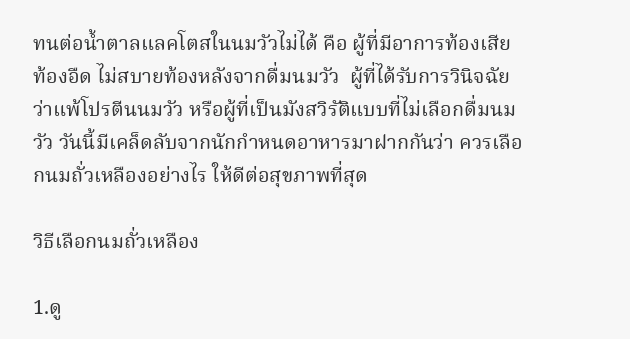ทนต่อน้ำตาลแลคโตสในนมวัวไม่ได้ คือ ผู้ที่มีอาการท้องเสีย ท้องอืด ไม่สบายท้องหลังจากดื่มนมวัว  ผู้ที่ได้รับการวินิจฉัยว่าแพ้โปรตีนนมวัว หรือผู้ที่เป็นมังสวิรัติแบบที่ไม่เลือกดื่มนมวัว วันนี้มีเคล็ดลับจากนักกำหนดอาหารมาฝากกันว่า ควรเลือกนมถั่วเหลืองอย่างไร ให้ดีต่อสุขภาพที่สุด

วิธีเลือกนมถั่วเหลือง

1.ดู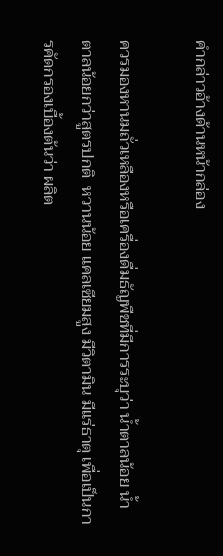คำกล่าวอ้างด้านหน้ากล่อง

ควรมองหานมถั่วเหลืองหรือเครื่องดื่มธัญพืชที่มีการระบุว่า น้ำตาลน้อย น้ำตาลน้อยกว่าสูตรปกติ  หวานน้อย แคลเซียมสูง มีวิตามิน มีแร่ธาตุ เพื่อเป็นการคัดกรองเบื้องต้นว่า ผลิต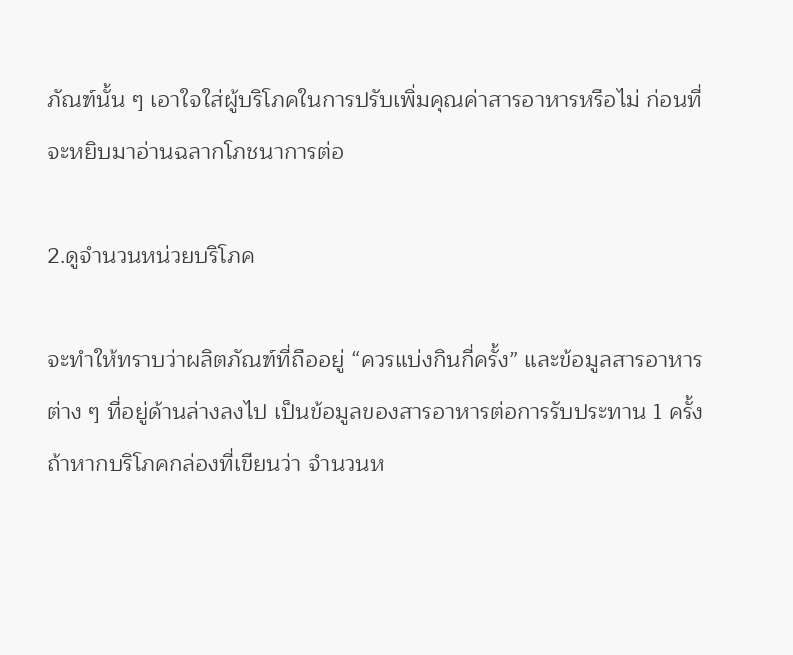ภัณฑ์นั้น ๆ เอาใจใส่ผู้บริโภคในการปรับเพิ่มคุณค่าสารอาหารหรือไม่ ก่อนที่จะหยิบมาอ่านฉลากโภชนาการต่อ

2.ดูจำนวนหน่วยบริโภค

จะทำให้ทราบว่าผลิตภัณฑ์ที่ถืออยู่ “ควรแบ่งกินกี่ครั้ง” และข้อมูลสารอาหารต่าง ๆ ที่อยู่ด้านล่างลงไป เป็นข้อมูลของสารอาหารต่อการรับประทาน 1 ครั้ง ถ้าหากบริโภคกล่องที่เขียนว่า จำนวนห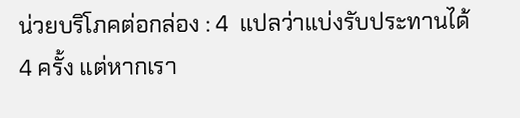น่วยบริโภคต่อกล่อง : 4  แปลว่าแบ่งรับประทานได้ 4 ครั้ง แต่หากเรา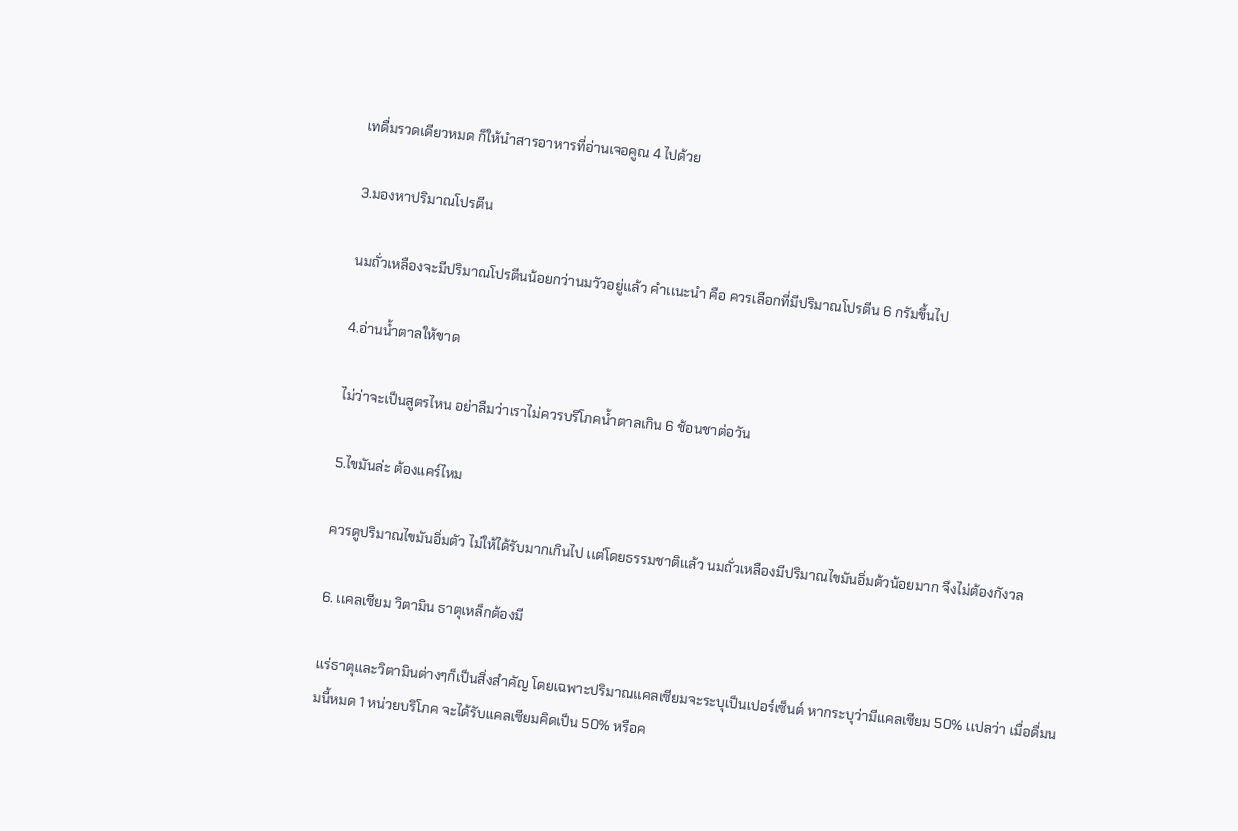เทดื่มรวดเดียวหมด ก็ให้นำสารอาหารที่อ่านเจอคูณ 4 ไปด้วย

3.มองหาปริมาณโปรตีน

นมถั่วเหลืองจะมีปริมาณโปรตีนน้อยกว่านมวัวอยู่เเล้ว คำเเนะนำ คือ ควรเลือกที่มีปริมาณโปรตีน 6 กรัมขึ้นไป

4.อ่านน้ำตาลให้ขาด

ไม่ว่าจะเป็นสูตรไหน อย่าลืมว่าเราไม่ควรบริโภคน้ำตาลเกิน 6 ช้อนชาต่อวัน

5.ไขมันล่ะ ต้องแคร์ไหม

ควรดูปริมาณไขมันอิ่มตัว ไม่ให้ได้รับมากเกินไป เเต่โดยธรรมชาติเเล้ว นมถั่วเหลืองมีปริมาณไขมันอิ่มต้วน้อยมาก จึงไม่ต้องกังวล

6. เเคลเซียม วิตามิน ธาตุเหล็กต้องมี

เเร่ธาตุเเละวิตามินต่างๆก็เป็นสิ่งสำคัญ โดยเฉพาะปริมาณเเคลเซียมจะระบุเป็นเปอร์เซ็นต์ หากระบุว่ามีแคลเซียม 50% เเปลว่า เมื่อดื่มนมนี้หมด 1 หน่วยบริโภค จะได้รับแคลเซียมคิดเป็น 50% หรือค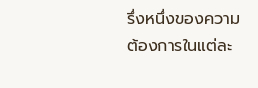รึ่งหนึ่งของความต้องการในแต่ละ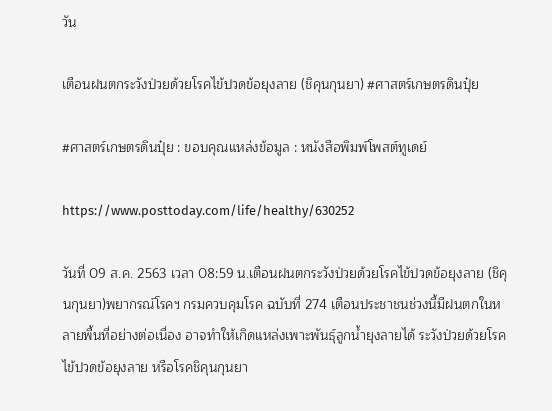วัน

เตือนฝนตกระวังป่วยด้วยโรคไข้ปวดข้อยุงลาย (ชิคุนกุนยา) #ศาสตร์เกษตรดินปุ๋ย

#ศาสตร์เกษตรดินปุ๋ย : ขอบคุณแหล่งข้อมูล : หนังสือพิมพ์โพสต์ทูเดย์

https://www.posttoday.com/life/healthy/630252

วันที่ 09 ส.ค. 2563 เวลา 08:59 น.เตือนฝนตกระวังป่วยด้วยโรคไข้ปวดข้อยุงลาย (ชิคุนกุนยา)พยากรณ์โรคฯ กรมควบคุมโรค ฉบับที่ 274 เตือนประชาชนช่วงนี้มีฝนตกในหลายพื้นที่อย่างต่อเนื่อง อาจทำให้เกิดแหล่งเพาะพันธุ์ลูกน้ำยุงลายได้ ระวังป่วยด้วยโรคไข้ปวดข้อยุงลาย หรือโรคชิคุนกุนยา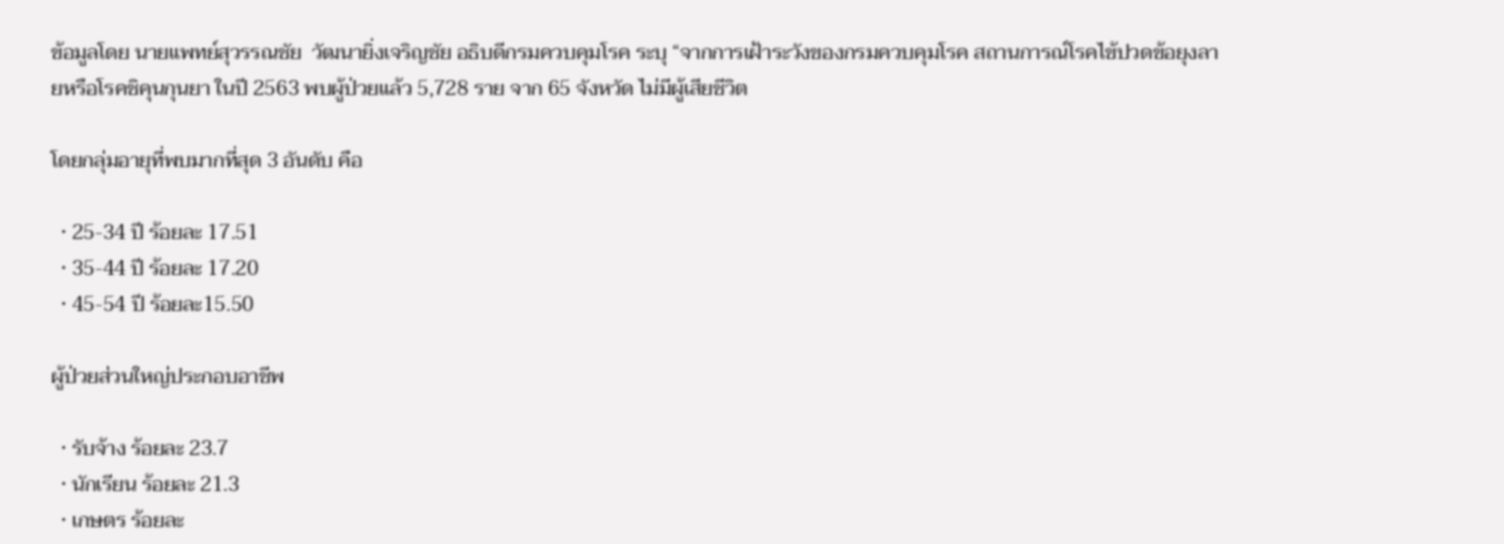ข้อมูลโดย นายแพทย์สุวรรณชัย  วัฒนายิ่งเจริญชัย อธิบดีกรมควบคุมโรค ระบุ “จากการเฝ้าระวังของกรมควบคุมโรค สถานการณ์โรคไข้ปวดข้อยุงลายหรือโรคชิคุนกุนยา ในปี 2563 พบผู้ป่วยแล้ว 5,728 ราย จาก 65 จังหวัด ไม่มีผู้เสียชีวิต

โดยกลุ่มอายุที่พบมากที่สุด 3 อันดับ คือ

  • 25-34 ปี ร้อยละ 17.51
  • 35-44 ปี ร้อยละ 17.20
  • 45-54 ปี ร้อยละ15.50

ผู้ป่วยส่วนใหญ่ประกอบอาชีพ

  • รับจ้าง ร้อยละ 23.7
  • นักเรียน ร้อยละ 21.3
  • เกษตร ร้อยละ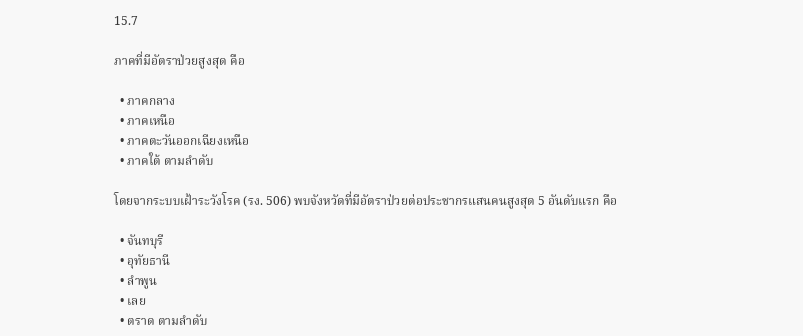15.7

ภาคที่มีอัตราป่วยสูงสุด คือ

  • ภาคกลาง
  • ภาคเหนือ
  • ภาคตะวันออกเฉียงเหนือ
  • ภาคใต้ ตามลำดับ

โดยจากระบบเฝ้าระวังโรค (รง. 506) พบจังหวัดที่มีอัตราป่วยต่อประชากรแสนคนสูงสุด 5 อันดับแรก คือ

  • จันทบุรี
  • อุทัยธานี
  • ลำพูน
  • เลย
  • ตราด ตามลำดับ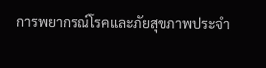การพยากรณ์โรคและภัยสุขภาพประจำ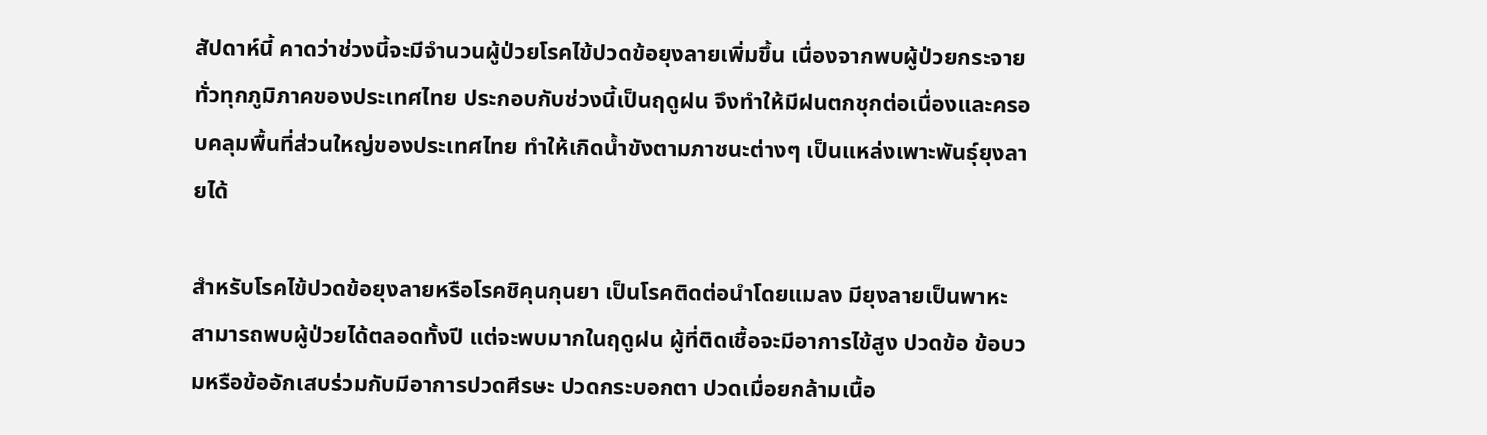สัปดาห์นี้ คาดว่าช่วงนี้จะมีจำนวนผู้ป่วยโรคไข้ปวดข้อยุงลายเพิ่มขึ้น เนื่องจากพบผู้ป่วยกระจายทั่วทุกภูมิภาคของประเทศไทย ประกอบกับช่วงนี้เป็นฤดูฝน จึงทำให้มีฝนตกชุกต่อเนื่องและครอบคลุมพื้นที่ส่วนใหญ่ของประเทศไทย ทำให้เกิดน้ำขังตามภาชนะต่างๆ เป็นแหล่งเพาะพันธุ์ยุงลายได้

สำหรับโรคไข้ปวดข้อยุงลายหรือโรคชิคุนกุนยา เป็นโรคติดต่อนำโดยแมลง มียุงลายเป็นพาหะ สามารถพบผู้ป่วยได้ตลอดทั้งปี แต่จะพบมากในฤดูฝน ผู้ที่ติดเชื้อจะมีอาการไข้สูง ปวดข้อ ข้อบวมหรือข้ออักเสบร่วมกับมีอาการปวดศีรษะ ปวดกระบอกตา ปวดเมื่อยกล้ามเนื้อ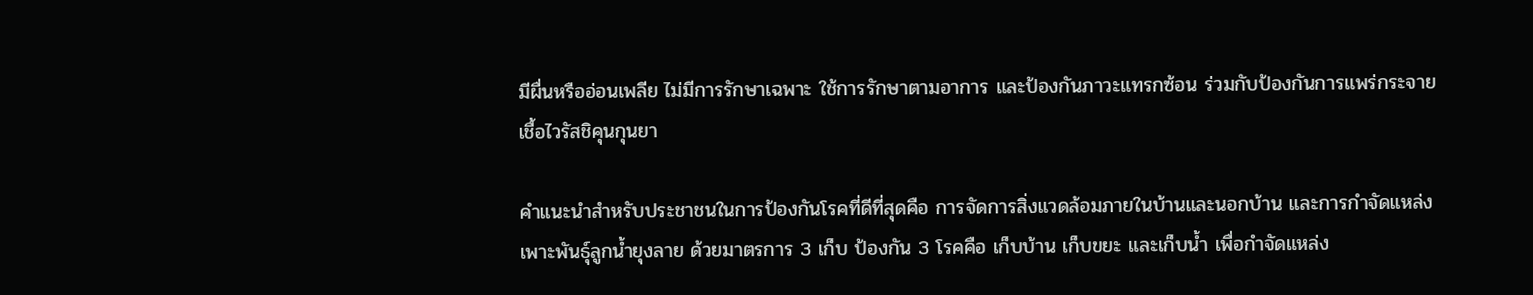มีผื่นหรืออ่อนเพลีย ไม่มีการรักษาเฉพาะ ใช้การรักษาตามอาการ และป้องกันภาวะแทรกซ้อน ร่วมกับป้องกันการแพร่กระจายเชื้อไวรัสชิคุนกุนยา

คำแนะนำสำหรับประชาชนในการป้องกันโรคที่ดีที่สุดคือ การจัดการสิ่งแวดล้อมภายในบ้านและนอกบ้าน และการกำจัดแหล่งเพาะพันธุ์ลูกน้ำยุงลาย ด้วยมาตรการ 3 เก็บ ป้องกัน 3 โรคคือ เก็บบ้าน เก็บขยะ และเก็บน้ำ เพื่อกำจัดแหล่ง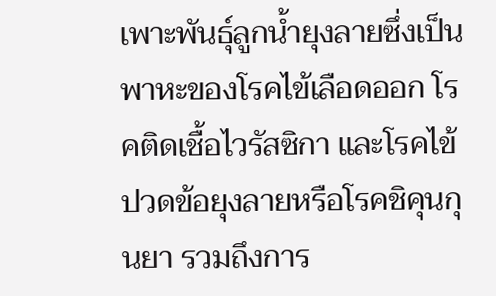เพาะพันธุ์ลูกน้ำยุงลายซึ่งเป็นพาหะของโรคไข้เลือดออก โรคติดเชื้อไวรัสซิกา และโรคไข้ปวดข้อยุงลายหรือโรคชิคุนกุนยา รวมถึงการ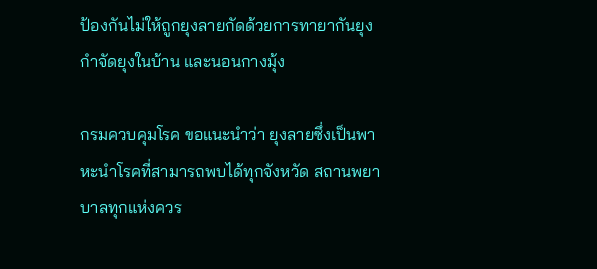ป้องกันไม่ให้ถูกยุงลายกัดด้วยการทายากันยุง กำจัดยุงในบ้าน และนอนกางมุ้ง

กรมควบคุมโรค ขอแนะนำว่า ยุงลายซึ่งเป็นพาหะนำโรคที่สามารถพบได้ทุกจังหวัด สถานพยาบาลทุกแห่งควร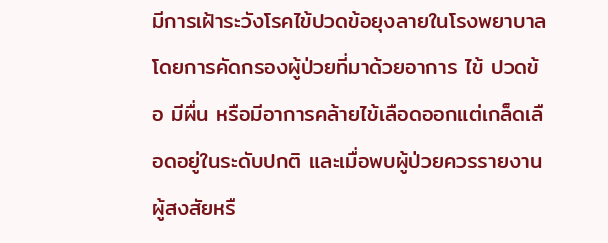มีการเฝ้าระวังโรคไข้ปวดข้อยุงลายในโรงพยาบาล โดยการคัดกรองผู้ป่วยที่มาด้วยอาการ ไข้ ปวดข้อ มีผื่น หรือมีอาการคล้ายไข้เลือดออกแต่เกล็ดเลือดอยู่ในระดับปกติ และเมื่อพบผู้ป่วยควรรายงานผู้สงสัยหรื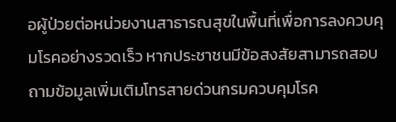อผู้ป่วยต่อหน่วยงานสาธารณสุขในพื้นที่เพื่อการลงควบคุมโรคอย่างรวดเร็ว หากประชาชนมีข้อสงสัยสามารถสอบถามข้อมูลเพิ่มเติมโทรสายด่วนกรมควบคุมโรค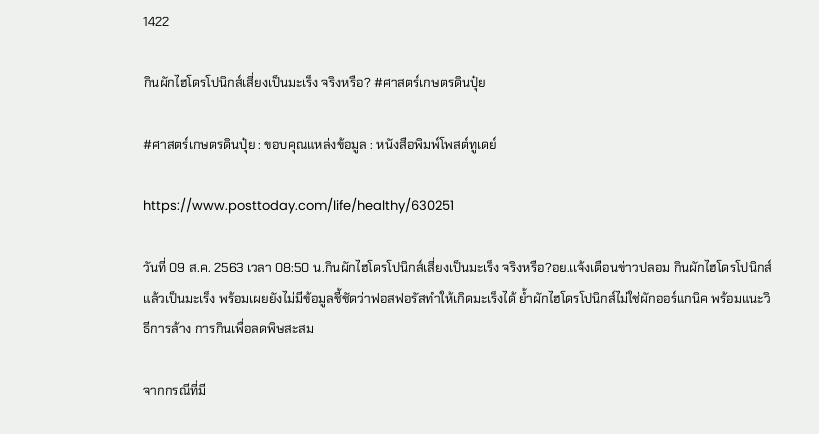1422

กินผักไฮโดรโปนิกส์เสี่ยงเป็นมะเร็ง จริงหรือ? #ศาสตร์เกษตรดินปุ๋ย

#ศาสตร์เกษตรดินปุ๋ย : ขอบคุณแหล่งข้อมูล : หนังสือพิมพ์โพสต์ทูเดย์

https://www.posttoday.com/life/healthy/630251

วันที่ 09 ส.ค. 2563 เวลา 08:50 น.กินผักไฮโดรโปนิกส์เสี่ยงเป็นมะเร็ง จริงหรือ?อย.เเจ้งเตือนข่าวปลอม กินผักไฮโดรโปนิกส์แล้วเป็นมะเร็ง พร้อมเผยยังไม่มีข้อมูลชี้ชัดว่าฟอสฟอรัสทำให้เกิดมะเร็งได้ ย้ำผักไฮโดรโปนิกส์ไม่ใช่ผักออร์แกนิค พร้อมแนะวิธีการล้าง การกินเพื่อลดพิษสะสม

จากกรณีที่มี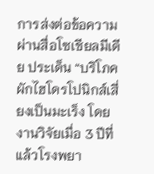การส่งต่อข้อความผ่านสื่อโซเชียลมีเดีย ประเด็น “บริโภคผักไฮโดรโปนิกส์เสี่ยงเป็นมะเร็ง โดยงานวิจัยเมื่อ 3 ปีที่แล้วโรงพยา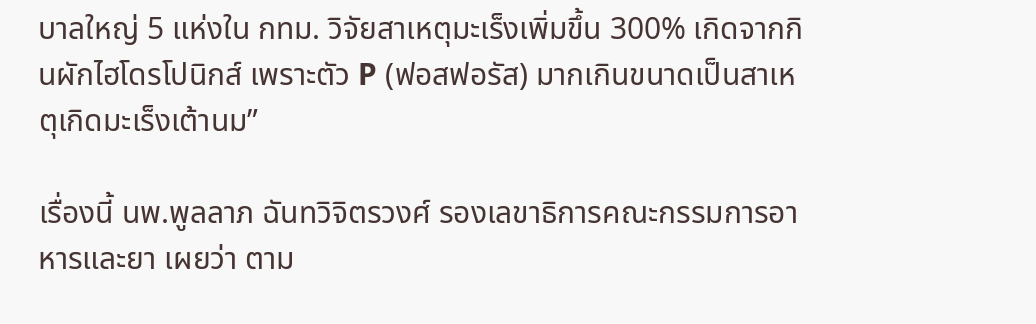บาลใหญ่ 5 แห่งใน กทม. วิจัยสาเหตุมะเร็งเพิ่มขึ้น 300% เกิดจากกินผักไฮโดรโปนิกส์ เพราะตัว P (ฟอสฟอรัส) มากเกินขนาดเป็นสาเหตุเกิดมะเร็งเต้านม”

เรื่องนี้ นพ.พูลลาภ ฉันทวิจิตรวงศ์ รองเลขาธิการคณะกรรมการอาหารและยา เผยว่า ตาม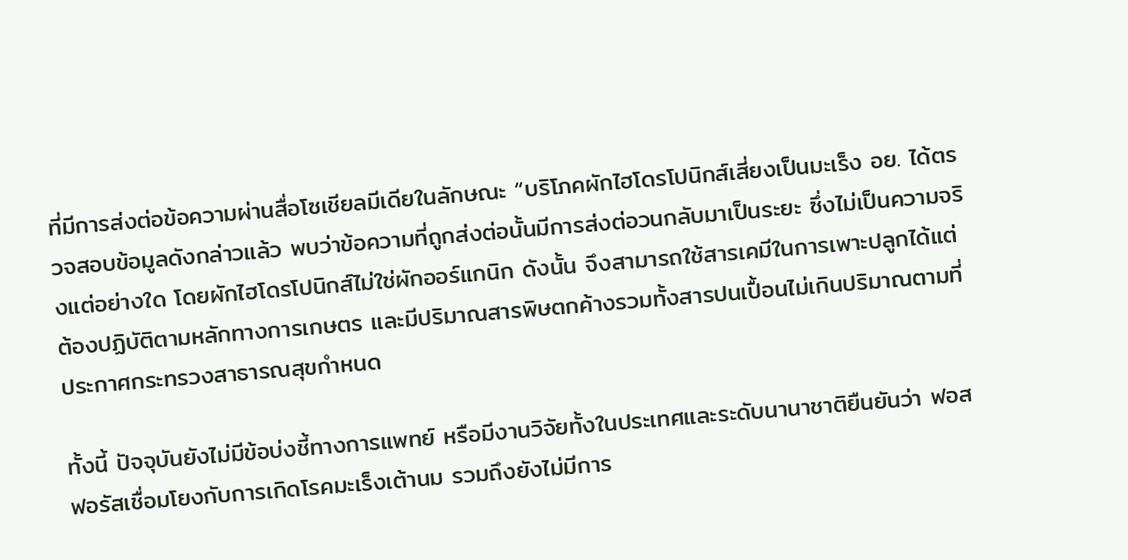ที่มีการส่งต่อข้อความผ่านสื่อโซเชียลมีเดียในลักษณะ “บริโภคผักไฮโดรโปนิกส์เสี่ยงเป็นมะเร็ง อย. ได้ตรวจสอบข้อมูลดังกล่าวแล้ว พบว่าข้อความที่ถูกส่งต่อนั้นมีการส่งต่อวนกลับมาเป็นระยะ ซึ่งไม่เป็นความจริงแต่อย่างใด โดยผักไฮโดรโปนิกส์ไม่ใช่ผักออร์แกนิก ดังนั้น จึงสามารถใช้สารเคมีในการเพาะปลูกได้แต่ต้องปฏิบัติตามหลักทางการเกษตร และมีปริมาณสารพิษตกค้างรวมทั้งสารปนเปื้อนไม่เกินปริมาณตามที่ประกาศกระทรวงสาธารณสุขกําหนด

ทั้งนี้ ปัจจุบันยังไม่มีข้อบ่งชี้ทางการแพทย์ หรือมีงานวิจัยทั้งในประเทศและระดับนานาชาติยืนยันว่า ฟอสฟอรัสเชื่อมโยงกับการเกิดโรคมะเร็งเต้านม รวมถึงยังไม่มีการ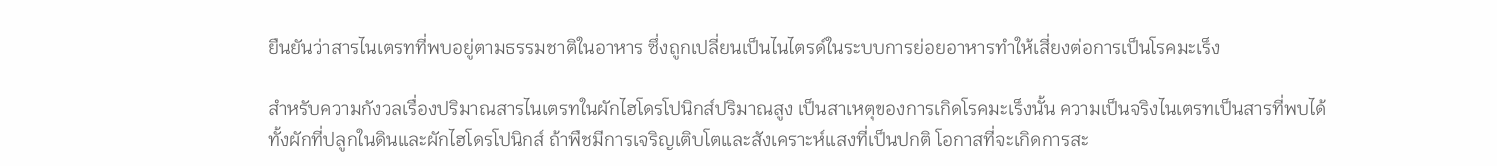ยืนยันว่าสารไนเตรทที่พบอยู่ตามธรรมชาติในอาหาร ซึ่งถูกเปลี่ยนเป็นไนไตรด์ในระบบการย่อยอาหารทำให้เสี่ยงต่อการเป็นโรคมะเร็ง

สำหรับความกังวลเรื่องปริมาณสารไนเตรทในผักไฮโดรโปนิกส์ปริมาณสูง เป็นสาเหตุของการเกิดโรคมะเร็งนั้น ความเป็นจริงไนเตรทเป็นสารที่พบได้ทั้งผักที่ปลูกในดินและผักไฮโดรโปนิกส์ ถ้าพืชมีการเจริญเติบโตและสังเคราะห์แสงที่เป็นปกติ โอกาสที่จะเกิดการสะ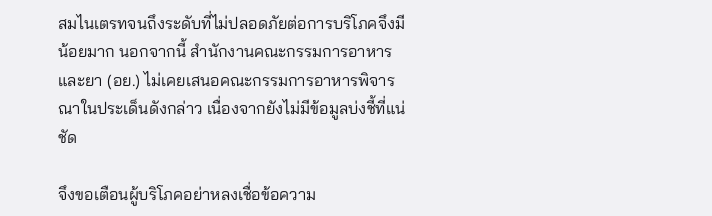สมไนเตรทจนถึงระดับที่ไม่ปลอดภัยต่อการบริโภคจึงมีน้อยมาก นอกจากนี้ สำนักงานคณะกรรมการอาหารและยา (อย.) ไม่เคยเสนอคณะกรรมการอาหารพิจารณาในประเด็นดังกล่าว เนื่องจากยังไม่มีข้อมูลบ่งชี้ที่แน่ชัด

จึงขอเตือนผู้บริโภคอย่าหลงเชื่อข้อความ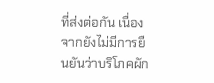ที่ส่งต่อกัน เนื่องจากยังไม่มีการยืนยันว่าบริโภคผัก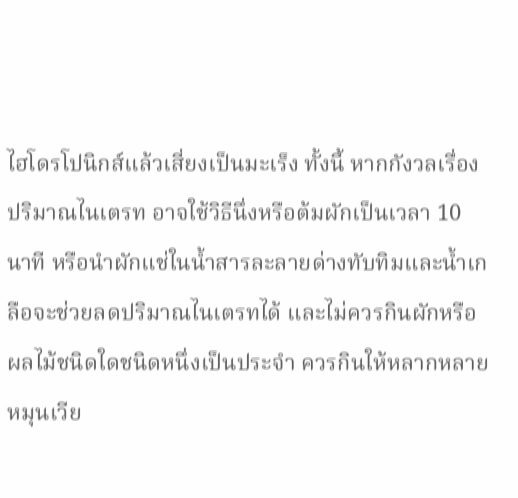ไฮโดรโปนิกส์แล้วเสี่ยงเป็นมะเร็ง ทั้งนี้ หากกังวลเรื่องปริมาณไนเตรท อาจใช้วิธีนึ่งหรือต้มผักเป็นเวลา 10 นาที หรือนำผักแช่ในน้ำสารละลายด่างทับทิมและน้ำเกลือจะช่วยลดปริมาณไนเตรทได้ และไม่ควรกินผักหรือผลไม้ชนิดใดชนิดหนึ่งเป็นประจำ ควรกินให้หลากหลายหมุนเวีย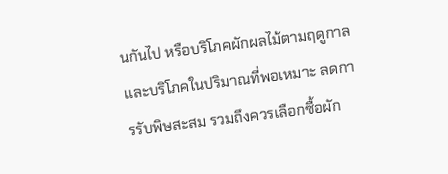นกันไป หรือบริโภคผักผลไม้ตามฤดูกาลและบริโภคในปริมาณที่พอเหมาะ ลดการรับพิษสะสม รวมถึงควรเลือกซื้อผัก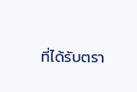ที่ได้รับตรา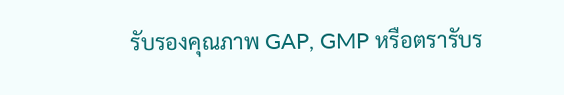รับรองคุณภาพ GAP, GMP หรือตรารับร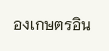องเกษตรอิน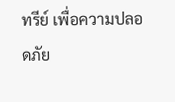ทรีย์ เพื่อความปลอดภัย